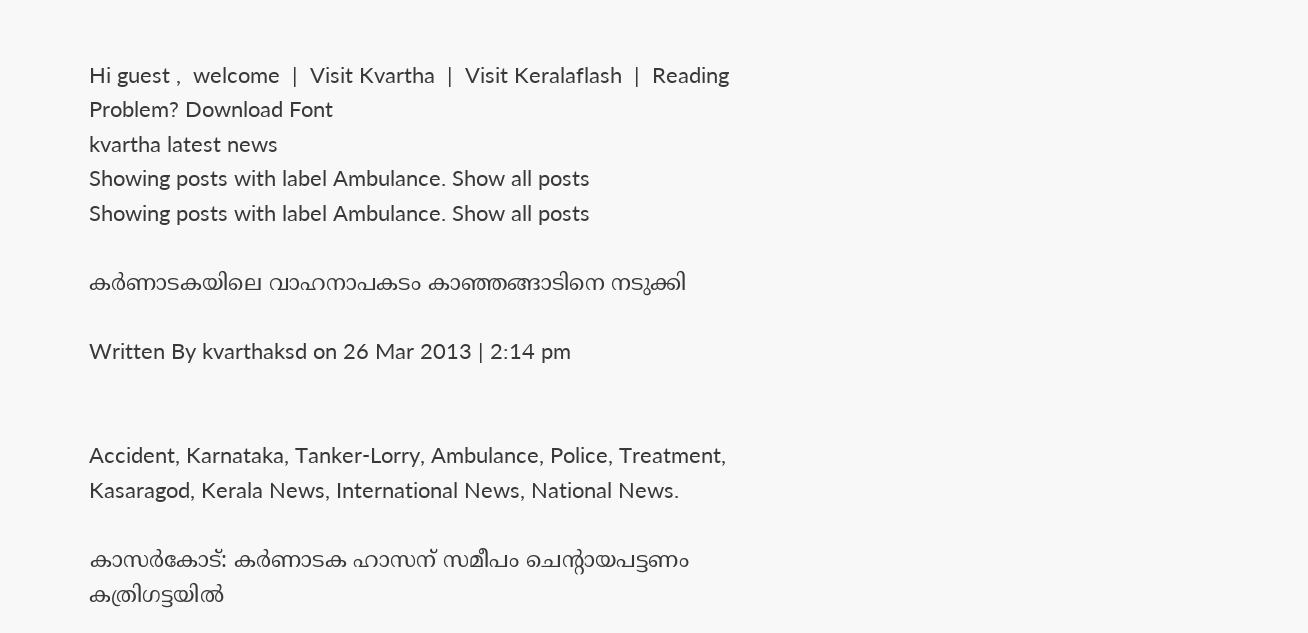Hi guest ,  welcome  |  Visit Kvartha  |  Visit Keralaflash  |  Reading Problem? Download Font
kvartha latest news
Showing posts with label Ambulance. Show all posts
Showing posts with label Ambulance. Show all posts

കര്‍ണാടകയിലെ വാഹനാപകടം കാഞ്ഞങ്ങാടിനെ നടുക്കി

Written By kvarthaksd on 26 Mar 2013 | 2:14 pm


Accident, Karnataka, Tanker-Lorry, Ambulance, Police, Treatment, Kasaragod, Kerala News, International News, National News.

കാസര്‍കോട്: കര്‍ണാടക ഹാസന് സമീപം ചെന്റായപട്ടണം കത്രിഗട്ടയില്‍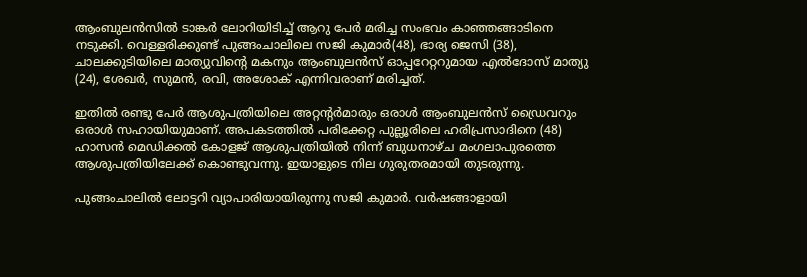ആംബുലന്‍സില്‍ ടാങ്കര്‍ ലോറിയിടിച്ച് ആറു പേര്‍ മരിച്ച സംഭവം കാഞ്ഞങ്ങാടിനെ നടുക്കി. വെള്ളരിക്കുണ്ട് പുങ്ങംചാലിലെ സജി കുമാർ(48), ഭാര്യ ജെസി (38), ചാലക്കുടിയിലെ മാത്യുവിന്റെ മകനും ആംബുലന്‍സ് ഓപ്പറേറ്ററുമായ എല്‍ദോസ് മാത്യു (24), ശേഖര്‍, സുമന്‍, രവി, അശോക് എന്നിവരാണ് മരിച്ചത്.

ഇതില്‍ രണ്ടു പേര്‍ ആശുപത്രിയിലെ അറ്റന്റര്‍മാരും ഒരാള്‍ ആംബുലന്‍സ് ഡ്രൈവറും ഒരാള്‍ സഹായിയുമാണ്. അപകടത്തില്‍ പരിക്കേറ്റ പുല്ലൂരിലെ ഹരിപ്രസാദിനെ (48) ഹാസന്‍ മെഡിക്കല്‍ കോളജ് ആശുപത്രിയില്‍ നിന്ന് ബുധനാഴ്ച മംഗലാപുരത്തെ ആശുപത്രിയിലേക്ക് കൊണ്ടുവന്നു. ഇയാളുടെ നില ഗുരുതരമായി തുടരുന്നു.

പുങ്ങംചാലിൽ ലോട്ടറി വ്യാപാരിയായിരുന്നു സജി കുമാർ. വര്‍ഷങ്ങാളായി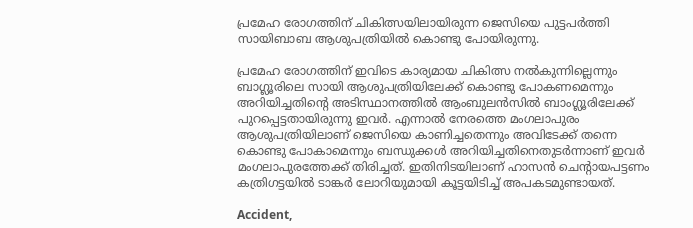പ്രമേഹ രോഗത്തിന് ചികിത്സയിലായിരുന്ന ജെസിയെ പുട്ടപര്‍ത്തി സായിബാബ ആശുപത്രിയില്‍ കൊണ്ടു പോയിരുന്നു.

പ്രമേഹ രോഗത്തിന് ഇവിടെ കാര്യമായ ചികിത്സ നല്‍കുന്നില്ലെന്നും ബാഗ്ലൂരിലെ സായി ആശുപത്രിയിലേക്ക് കൊണ്ടു പോകണമെന്നും അറിയിച്ചതിന്റെ അടിസ്ഥാനത്തില്‍ ആംബുലന്‍സില്‍ ബാംഗ്ലൂരിലേക്ക് പുറപ്പെട്ടതായിരുന്നു ഇവര്‍. എന്നാല്‍ നേരത്തെ മംഗലാപുരം ആശുപത്രിയിലാണ് ജെസിയെ കാണിച്ചതെന്നും അവിടേക്ക് തന്നെ കൊണ്ടു പോകാമെന്നും ബന്ധുക്കള്‍ അറിയിച്ചതിനെതുടര്‍ന്നാണ് ഇവര്‍ മംഗലാപുരത്തേക്ക് തിരിച്ചത്. ഇതിനിടയിലാണ് ഹാസന്‍ ചെന്റായപട്ടണം കത്രിഗട്ടയില്‍ ടാങ്കര്‍ ലോറിയുമായി കൂട്ടയിടിച്ച് അപകടമുണ്ടായത്.

Accident,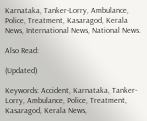Karnataka, Tanker-Lorry, Ambulance, Police, Treatment, Kasaragod, Kerala News, International News, National News.

Also Read:

(Updated)

Keywords: Accident, Karnataka, Tanker-Lorry, Ambulance, Police, Treatment, Kasaragod, Kerala News,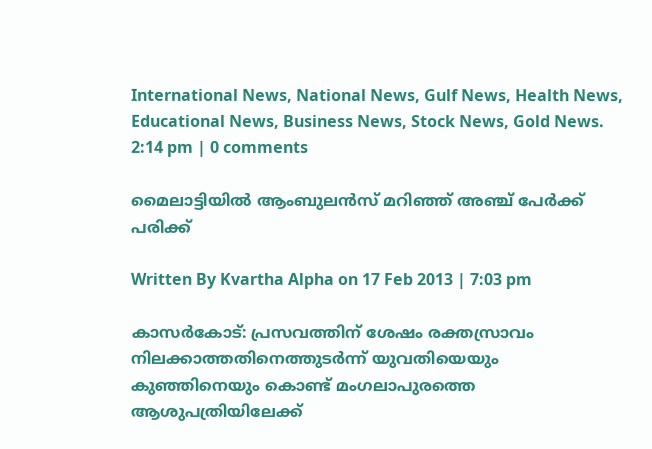International News, National News, Gulf News, Health News, Educational News, Business News, Stock News, Gold News.
2:14 pm | 0 comments

മൈലാട്ടിയില്‍ ആംബുലന്‍സ് മറിഞ്ഞ് അഞ്ച് പേര്‍ക്ക് പരിക്ക്

Written By Kvartha Alpha on 17 Feb 2013 | 7:03 pm

കാസര്‍കോട്: പ്രസവത്തിന് ശേഷം രക്തസ്രാവം നിലക്കാത്തതിനെത്തുടര്‍ന്ന് യുവതിയെയും കുഞ്ഞിനെയും കൊണ്ട് മംഗലാപുരത്തെ ആശുപത്രിയിലേക്ക്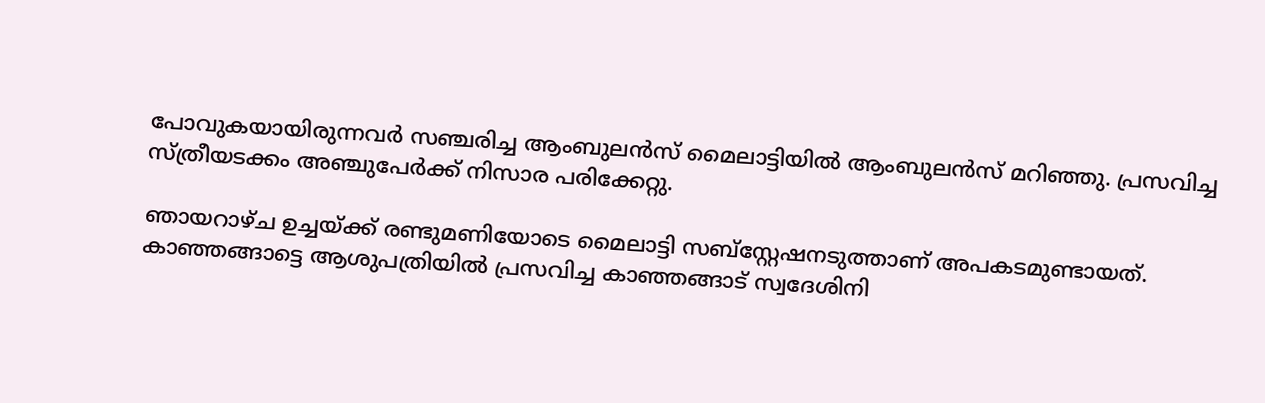പോവുകയായിരുന്നവര്‍ സഞ്ചരിച്ച ആംബുലന്‍സ് മൈലാട്ടിയില്‍ ആംബുലന്‍സ് മറിഞ്ഞു. പ്രസവിച്ച സ്ത്രീയടക്കം അഞ്ചുപേര്‍ക്ക് നിസാര പരിക്കേറ്റു.

ഞായറാഴ്ച ഉച്ചയ്ക്ക് രണ്ടുമണിയോടെ മൈലാട്ടി സബ്‌സ്റ്റേഷനടുത്താണ് അപകടമുണ്ടായത്. കാഞ്ഞങ്ങാട്ടെ ആശുപത്രിയില്‍ പ്രസവിച്ച കാഞ്ഞങ്ങാട് സ്വദേശിനി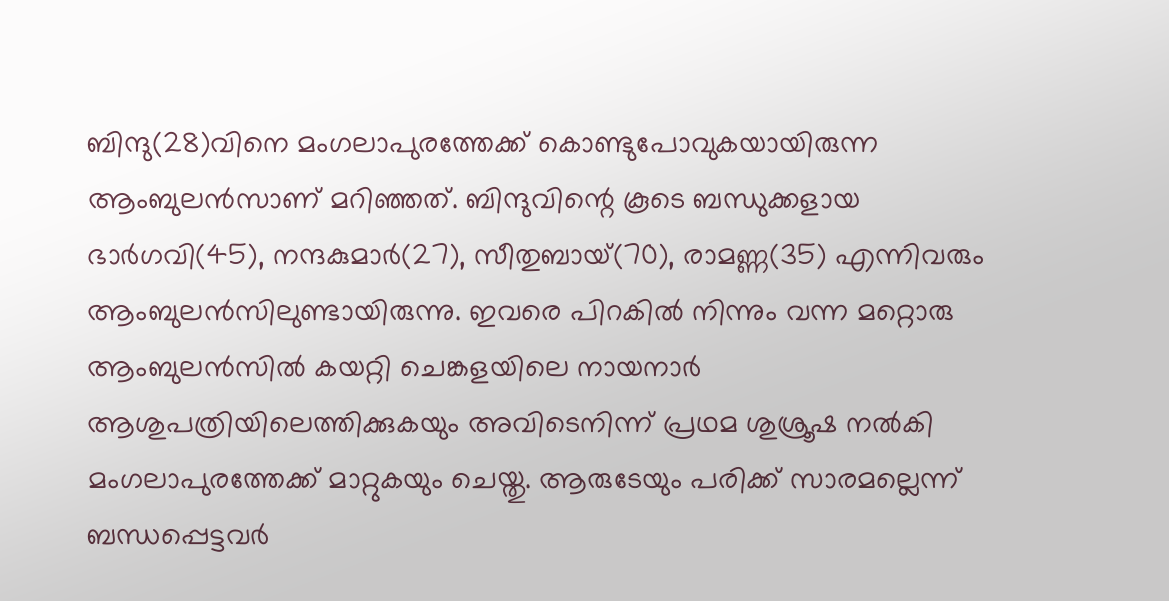ബിന്ദു(28)വിനെ മംഗലാപുരത്തേക്ക് കൊണ്ടുപോവുകയായിരുന്ന ആംബുലന്‍സാണ് മറിഞ്ഞത്. ബിന്ദുവിന്റെ കൂടെ ബന്ധുക്കളായ ഭാര്‍ഗവി(45), നന്ദകുമാര്‍(27), സീതുബായ്(70), രാമണ്ണ(35) എന്നിവരും ആംബുലന്‍സിലുണ്ടായിരുന്നു. ഇവരെ പിറകില്‍ നിന്നും വന്ന മറ്റൊരു ആംബുലന്‍സില്‍ കയറ്റി ചെങ്കളയിലെ നായനാര്‍ ആശുപത്രിയിലെത്തിക്കുകയും അവിടെനിന്ന് പ്രഥമ ശുശ്രൂഷ നല്‍കി മംഗലാപുരത്തേക്ക് മാറ്റുകയും ചെയ്തു. ആരുടേയും പരിക്ക് സാരമല്ലെന്ന് ബന്ധപ്പെട്ടവര്‍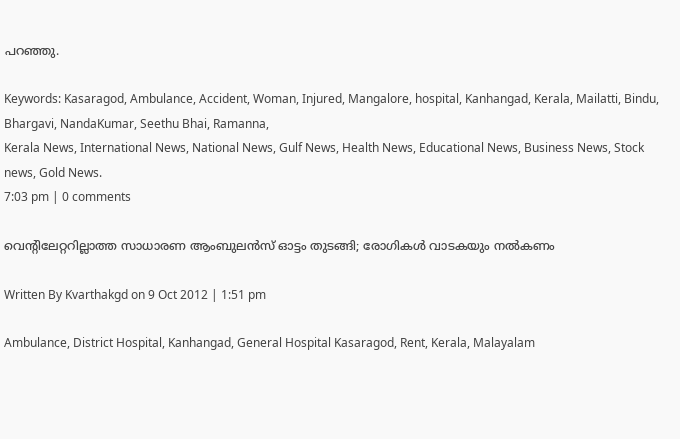പറഞ്ഞു.

Keywords: Kasaragod, Ambulance, Accident, Woman, Injured, Mangalore, hospital, Kanhangad, Kerala, Mailatti, Bindu, Bhargavi, NandaKumar, Seethu Bhai, Ramanna,
Kerala News, International News, National News, Gulf News, Health News, Educational News, Business News, Stock news, Gold News.
7:03 pm | 0 comments

വെന്റിലേറ്ററില്ലാത്ത സാധാരണ ആംബുലന്‍സ് ഓട്ടം തുടങ്ങി; രോഗികള്‍ വാടകയും നല്‍കണം

Written By Kvarthakgd on 9 Oct 2012 | 1:51 pm

Ambulance, District Hospital, Kanhangad, General Hospital Kasaragod, Rent, Kerala, Malayalam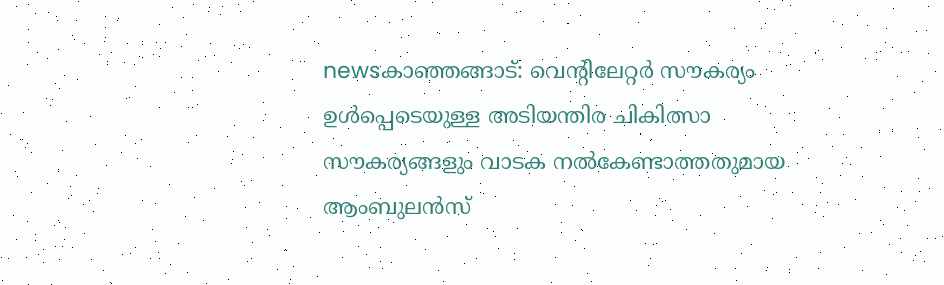newsകാഞ്ഞങ്ങാട്: വെന്റിലേറ്റര്‍ സൗകര്യം ഉള്‍പ്പെടെയുള്ള അടിയന്തിര ചികിത്സാ സൗകര്യങ്ങളും വാടക നല്‍കേണ്ടാത്തതുമായ ആംബുലന്‍സ്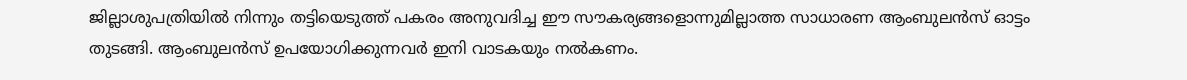ജില്ലാശുപത്രിയില്‍ നിന്നും തട്ടിയെടുത്ത് പകരം അനുവദിച്ച ഈ സൗകര്യങ്ങളൊന്നുമില്ലാത്ത സാധാരണ ആംബുലന്‍സ് ഓട്ടം തുടങ്ങി. ആംബുലന്‍സ് ഉപയോഗിക്കുന്നവര്‍ ഇനി വാടകയും നല്‍കണം.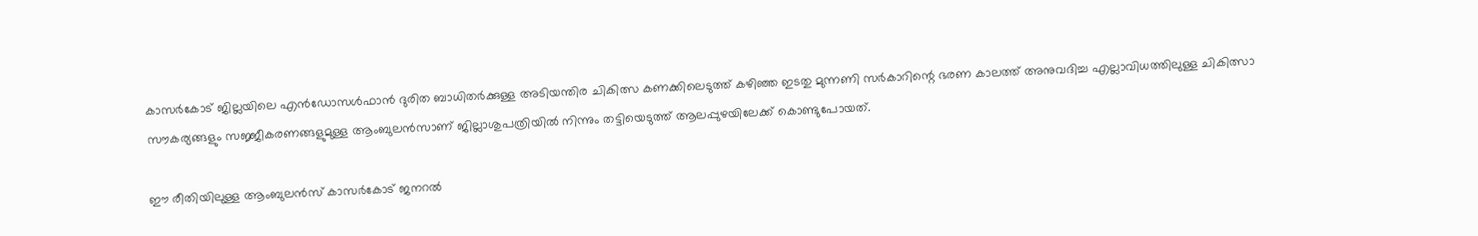കാസര്‍കോട് ജില്ലയിലെ എന്‍ഡോസള്‍ഫാന്‍ ദുരിത ബാധിതര്‍ക്കുള്ള അടിയന്തിര ചികിത്സ കണക്കിലെടുത്ത് കഴിഞ്ഞ ഇടതു മുന്നണി സര്‍കാറിന്റെ ഭരണ കാലത്ത് അനുവദിച്ച എല്ലാവിധത്തിലുള്ള ചികിത്സാ സൗകര്യങ്ങളും സജ്ജീകരണങ്ങളുമുള്ള ആംബുലന്‍സാണ് ജില്ലാശുപത്രിയില്‍ നിന്നും തട്ടിയെടുത്ത് ആലപ്പുഴയിലേക്ക് കൊണ്ടുപോയത്.

ഈ രീതിയിലുള്ള ആംബുലന്‍സ് കാസര്‍കോട് ജനറല്‍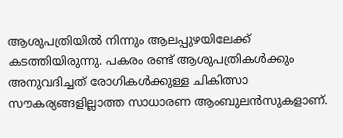ആശുപത്രിയില്‍ നിന്നും ആലപ്പുഴയിലേക്ക് കടത്തിയിരുന്നു. പകരം രണ്ട് ആശുപത്രികള്‍ക്കും അനുവദിച്ചത് രോഗികള്‍ക്കുള്ള ചികിത്സാ സൗകര്യങ്ങളില്ലാത്ത സാധാരണ ആംബുലന്‍സുകളാണ്.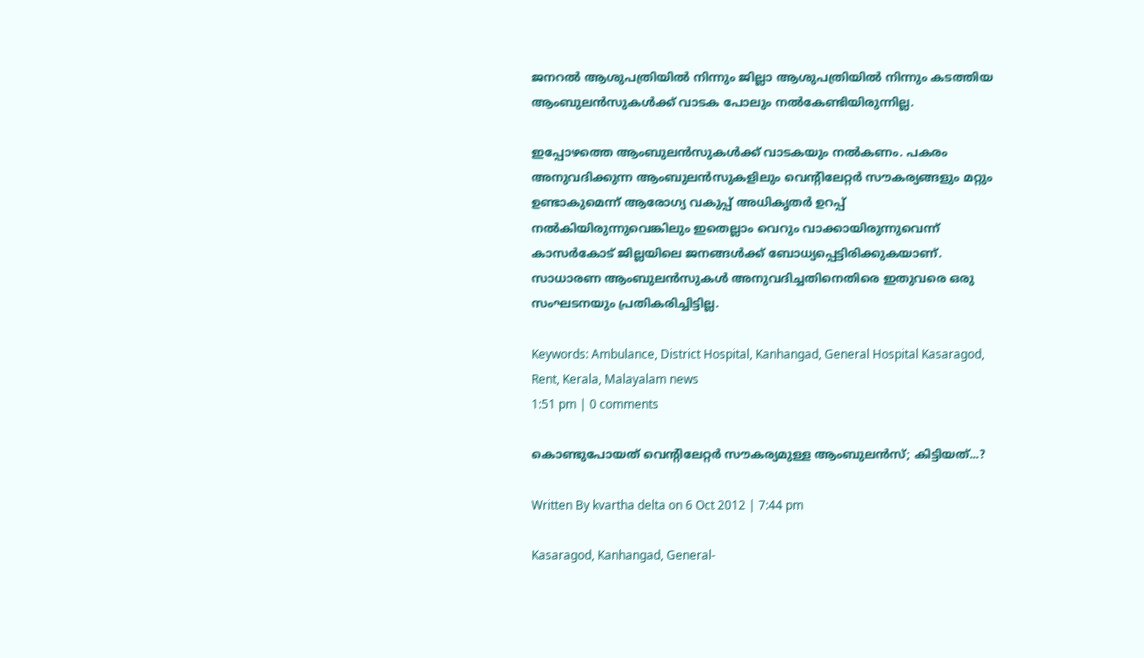ജനറല്‍ ആശുപത്രിയില്‍ നിന്നും ജില്ലാ ആശുപത്രിയില്‍ നിന്നും കടത്തിയ ആംബുലന്‍സുകള്‍ക്ക് വാടക പോലും നല്‍കേണ്ടിയിരുന്നില്ല.

ഇപ്പോഴത്തെ ആംബുലന്‍സുകള്‍ക്ക് വാടകയും നല്‍കണം. പകരം അനുവദിക്കുന്ന ആംബുലന്‍സുകളിലും വെന്റിലേറ്റര്‍ സൗകര്യങ്ങളും മറ്റും ഉണ്ടാകുമെന്ന് ആരോഗ്യ വകുപ്പ് അധികൃതര്‍ ഉറപ്പ് നല്‍കിയിരുന്നുവെങ്കിലും ഇതെല്ലാം വെറും വാക്കായിരുന്നുവെന്ന് കാസര്‍കോട് ജില്ലയിലെ ജനങ്ങള്‍ക്ക് ബോധ്യപ്പെട്ടിരിക്കുകയാണ്. സാധാരണ ആംബുലന്‍സുകള്‍ അനുവദിച്ചതിനെതിരെ ഇതുവരെ ഒരു സംഘടനയും പ്രതികരിച്ചിട്ടില്ല.

Keywords: Ambulance, District Hospital, Kanhangad, General Hospital Kasaragod, Rent, Kerala, Malayalam news
1:51 pm | 0 comments

കൊണ്ടുപോയത് വെന്റിലേറ്റര്‍ സൗകര്യമുള്ള ആംബുലന്‍സ്; കിട്ടിയത്...?

Written By kvartha delta on 6 Oct 2012 | 7:44 pm

Kasaragod, Kanhangad, General-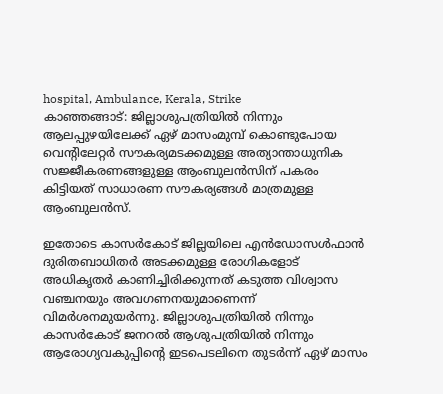hospital, Ambulance, Kerala, Strike
കാഞ്ഞങ്ങാട്: ജില്ലാശുപത്രിയില്‍ നിന്നും ആലപ്പുഴയിലേക്ക് ഏഴ് മാസംമുമ്പ് കൊണ്ടുപോയ വെന്റിലേറ്റര്‍ സൗകര്യമടക്കമുള്ള അത്യാന്താധുനിക സജ്ജീകരണങ്ങളുള്ള ആംബുലന്‍സിന് പകരം കിട്ടിയത് സാധാരണ സൗകര്യങ്ങള്‍ മാത്രമുള്ള ആംബുലന്‍സ്.

ഇതോടെ കാസര്‍കോട് ജില്ലയിലെ എന്‍ഡോസള്‍ഫാന്‍ ദുരിതബാധിതര്‍ അടക്കമുള്ള രോഗികളോട് അധികൃതര്‍ കാണിച്ചിരിക്കുന്നത് കടുത്ത വിശ്വാസ വഞ്ചനയും അവഗണനയുമാണെന്ന് വിമര്‍ശനമുയര്‍ന്നു. ജില്ലാശുപത്രിയില്‍ നിന്നും കാസര്‍കോട് ജനറല്‍ ആശുപത്രിയില്‍ നിന്നും ആരോഗ്യവകുപ്പിന്റെ ഇടപെടലിനെ തുടര്‍ന്ന് ഏഴ് മാസം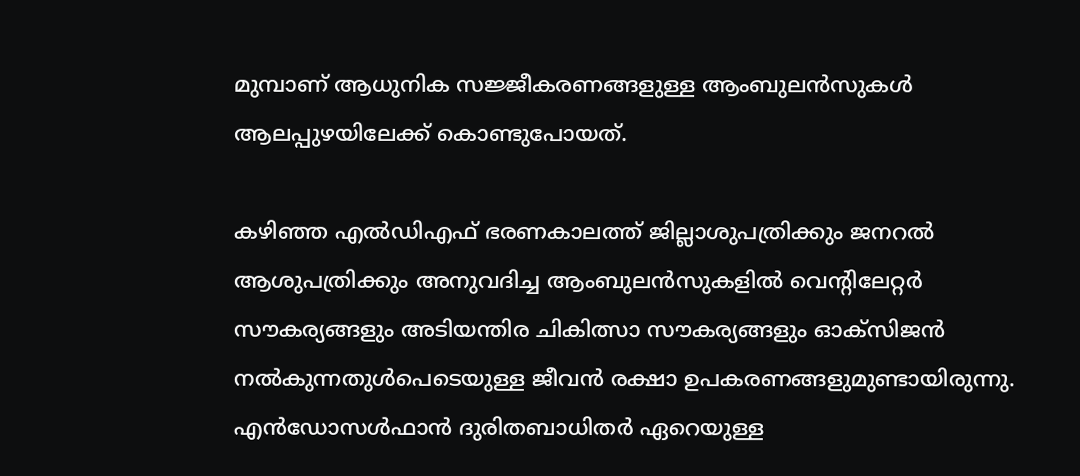മുമ്പാണ് ആധുനിക സജ്ജീകരണങ്ങളുള്ള ആംബുലന്‍സുകള്‍ ആലപ്പുഴയിലേക്ക് കൊണ്ടുപോയത്.

കഴിഞ്ഞ എല്‍ഡിഎഫ് ഭരണകാലത്ത് ജില്ലാശുപത്രിക്കും ജനറല്‍ ആശുപത്രിക്കും അനുവദിച്ച ആംബുലന്‍സുകളില്‍ വെന്റിലേറ്റര്‍ സൗകര്യങ്ങളും അടിയന്തിര ചികിത്സാ സൗകര്യങ്ങളും ഓക്‌സിജന്‍ നല്‍കുന്നതുള്‍പെടെയുള്ള ജീവന്‍ രക്ഷാ ഉപകരണങ്ങളുമുണ്ടായിരുന്നു. എന്‍ഡോസള്‍ഫാന്‍ ദുരിതബാധിതര്‍ ഏറെയുള്ള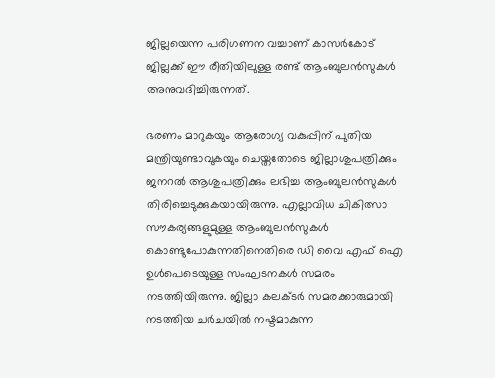ജില്ലയെന്ന പരിഗണന വച്ചാണ് കാസര്‍കോട് ജില്ലക്ക് ഈ രീതിയിലുള്ള രണ്ട് ആംബുലന്‍സുകള്‍ അനുവദിച്ചിരുന്നത്.

ഭരണം മാറുകയും ആരോഗ്യ വകുപ്പിന് പുതിയ മന്ത്രിയുണ്ടാവുകയും ചെയ്തതോടെ ജില്ലാശുപത്രിക്കും ജനറല്‍ ആശുപത്രിക്കും ലഭിച്ച ആംബുലന്‍സുകള്‍ തിരിച്ചെടുക്കുകയായിരുന്നു. എല്ലാവിധ ചികിത്സാ സൗകര്യങ്ങളുമുള്ള ആംബുലന്‍സുകള്‍ കൊണ്ടുപോകുന്നതിനെതിരെ ഡി വൈ എഫ് ഐ ഉള്‍പെടെയുള്ള സംഘടനകള്‍ സമരം നടത്തിയിരുന്നു. ജില്ലാ കലക്ടര്‍ സമരക്കാരുമായി നടത്തിയ ചര്‍ചയില്‍ നഷ്ടമാകുന്ന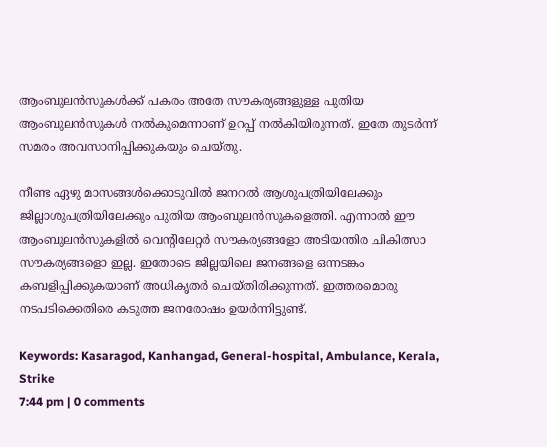ആംബുലന്‍സുകള്‍ക്ക് പകരം അതേ സൗകര്യങ്ങളുള്ള പുതിയ ആംബുലന്‍സുകള്‍ നല്‍കുമെന്നാണ് ഉറപ്പ് നല്‍കിയിരുന്നത്. ഇതേ തുടര്‍ന്ന് സമരം അവസാനിപ്പിക്കുകയും ചെയ്തു.

നീണ്ട ഏഴു മാസങ്ങള്‍ക്കൊടുവില്‍ ജനറല്‍ ആശുപത്രിയിലേക്കും ജില്ലാശുപത്രിയിലേക്കും പുതിയ ആംബുലന്‍സുകളെത്തി. എന്നാല്‍ ഈ ആംബുലന്‍സുകളില്‍ വെന്റിലേറ്റര്‍ സൗകര്യങ്ങളോ അടിയന്തിര ചികിത്സാ സൗകര്യങ്ങളൊ ഇല്ല. ഇതോടെ ജില്ലയിലെ ജനങ്ങളെ ഒന്നടങ്കം കബളിപ്പിക്കുകയാണ് അധികൃതര്‍ ചെയ്തിരിക്കുന്നത്. ഇത്തരമൊരു നടപടിക്കെതിരെ കടുത്ത ജനരോഷം ഉയര്‍ന്നിട്ടുണ്ട്.

Keywords: Kasaragod, Kanhangad, General-hospital, Ambulance, Kerala, Strike
7:44 pm | 0 comments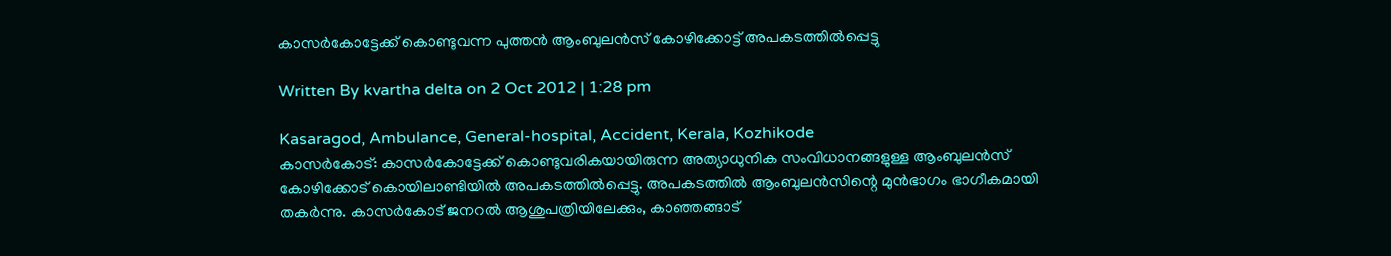കാസര്‍കോട്ടേക്ക് കൊണ്ടുവന്ന പുത്തന്‍ ആംബുലന്‍സ് കോഴിക്കോട്ട് അപകടത്തില്‍പ്പെട്ടു

Written By kvartha delta on 2 Oct 2012 | 1:28 pm

Kasaragod, Ambulance, General-hospital, Accident, Kerala, Kozhikode
കാസര്‍കോട്: കാസര്‍കോട്ടേക്ക് കൊണ്ടുവരികയായിരുന്ന അത്യാധുനിക സംവിധാനങ്ങളുള്ള ആംബുലന്‍സ് കോഴിക്കോട് കൊയിലാണ്ടിയില്‍ അപകടത്തില്‍പ്പെട്ടു. അപകടത്തില്‍ ആംബുലന്‍സിന്റെ മുന്‍ഭാഗം ഭാഗീകമായി തകര്‍ന്നു. കാസര്‍കോട് ജനറല്‍ ആശുപത്രിയിലേക്കും, കാഞ്ഞങ്ങാട്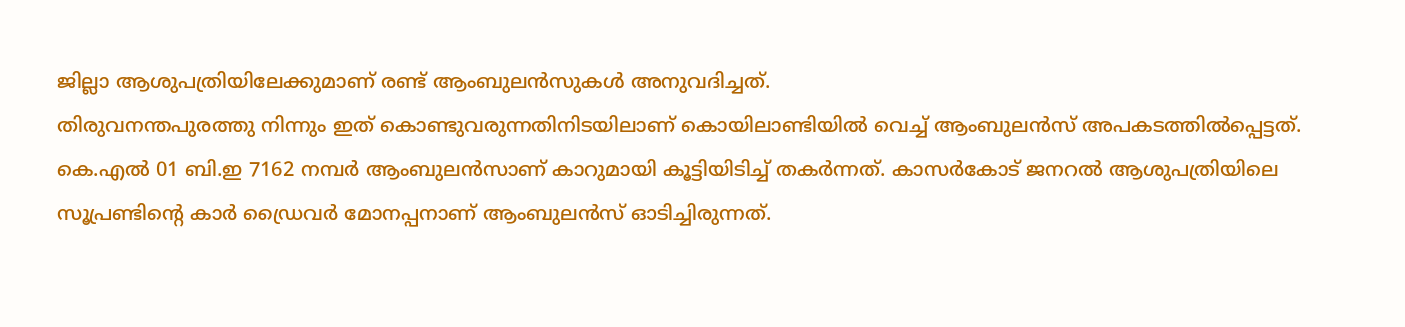ജില്ലാ ആശുപത്രിയിലേക്കുമാണ് രണ്ട് ആംബുലന്‍സുകള്‍ അനുവദിച്ചത്.
തിരുവനന്തപുരത്തു നിന്നും ഇത് കൊണ്ടുവരുന്നതിനിടയിലാണ് കൊയിലാണ്ടിയില്‍ വെച്ച് ആംബുലന്‍സ് അപകടത്തില്‍പ്പെട്ടത്. കെ.എല്‍ 01 ബി.ഇ 7162 നമ്പര്‍ ആംബുലന്‍സാണ് കാറുമായി കൂട്ടിയിടിച്ച് തകര്‍ന്നത്. കാസര്‍കോട് ജനറല്‍ ആശുപത്രിയിലെ സൂപ്രണ്ടിന്റെ കാര്‍ ഡ്രൈവര്‍ മോനപ്പനാണ് ആംബുലന്‍സ് ഓടിച്ചിരുന്നത്.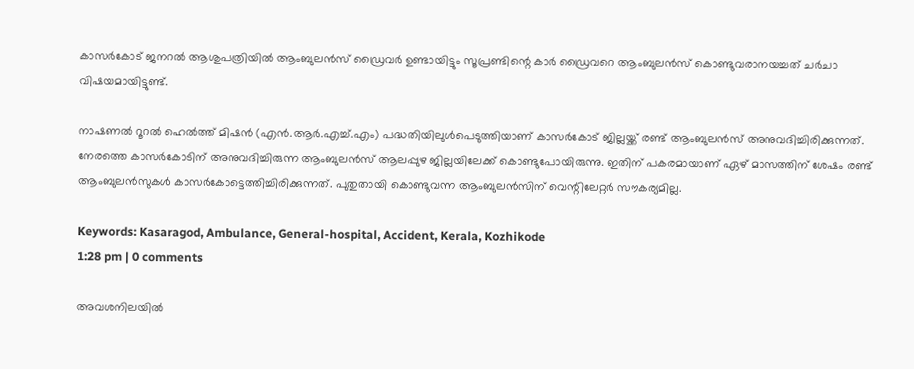കാസര്‍കോട് ജനറല്‍ ആശുപത്രിയില്‍ ആംബുലന്‍സ് ഡ്രൈവര്‍ ഉണ്ടായിട്ടും സൂപ്രണ്ടിന്റെ കാര്‍ ഡ്രൈവറെ ആംബുലന്‍സ് കൊണ്ടുവരാനയച്ചത് ചര്‍ചാ വിഷയമായിട്ടുണ്ട്.

നാഷണല്‍ റൂറല്‍ ഹെല്‍ത്ത് മിഷന്‍ (എന്‍.ആര്‍.എച്ച്.എം) പദ്ധതിയിലുള്‍പെടുത്തിയാണ് കാസര്‍കോട് ജില്ലയ്ക്ക് രണ്ട് ആംബുലന്‍സ് അനുവദിച്ചിരിക്കുന്നത്. നേരത്തെ കാസര്‍കോടിന് അനുവദിച്ചിരുന്ന ആംബുലന്‍സ് ആലപ്പുഴ ജില്ലയിലേക്ക് കൊണ്ടുപോയിരുന്നു. ഇതിന് പകരമായാണ് ഏഴ് മാസത്തിന് ശേഷം രണ്ട് ആംബുലന്‍സുകള്‍ കാസര്‍കോട്ടെത്തിച്ചിരിക്കുന്നത്. പുതുതായി കൊണ്ടുവന്ന ആംബുലന്‍സിന് വെന്റിലേറ്റര്‍ സൗകര്യമില്ല.

Keywords: Kasaragod, Ambulance, General-hospital, Accident, Kerala, Kozhikode
1:28 pm | 0 comments

അവശനിലയില്‍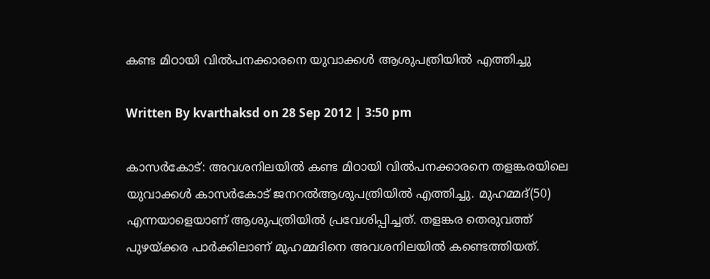കണ്ട മിഠായി വില്‍പനക്കാരനെ യുവാക്കള്‍ ആശുപത്രിയില്‍ എത്തിച്ചു

Written By kvarthaksd on 28 Sep 2012 | 3:50 pm

കാസര്‍കോട്: അവശനിലയില്‍ കണ്ട മിഠായി വില്‍പനക്കാരനെ തളങ്കരയിലെ യുവാക്കള്‍ കാസര്‍കോട് ജനറല്‍ആശുപത്രിയില്‍ എത്തിച്ചു. മുഹമ്മദ്(50) എന്നയാളെയാണ് ആശുപത്രിയില്‍ പ്രവേശിപ്പിച്ചത്. തളങ്കര തെരുവത്ത് പുഴയ്ക്കര പാര്‍ക്കിലാണ് മുഹമ്മദിനെ അവശനിലയില്‍ കണ്ടെത്തിയത്.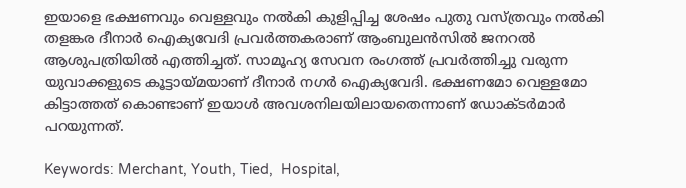ഇയാളെ ഭക്ഷണവും വെള്ളവും നല്‍കി കുളിപ്പിച്ച ശേഷം പുതു വസ്ത്രവും നല്‍കി തളങ്കര ദീനാര്‍ ഐക്യവേദി പ്രവര്‍ത്തകരാണ് ആംബുലന്‍സില്‍ ജനറല്‍ ആശുപത്രിയില്‍ എത്തിച്ചത്. സാമൂഹ്യ സേവന രംഗത്ത് പ്രവര്‍ത്തിച്ചു വരുന്ന യുവാക്കളുടെ കൂട്ടായ്മയാണ് ദീനാര്‍ നഗര്‍ ഐക്യവേദി. ഭക്ഷണമോ വെള്ളമോ കിട്ടാത്തത് കൊണ്ടാണ് ഇയാള്‍ അവശനിലയിലായതെന്നാണ് ഡോക്ടര്‍മാര്‍ പറയുന്നത്.

Keywords: Merchant, Youth, Tied,  Hospital,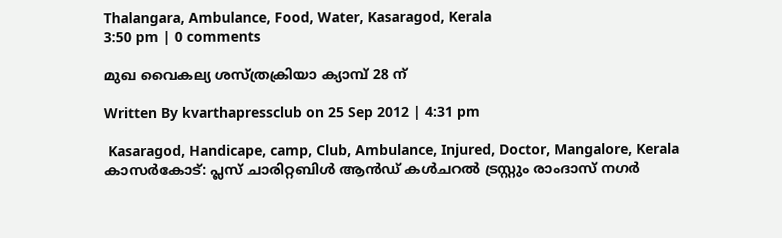Thalangara, Ambulance, Food, Water, Kasaragod, Kerala
3:50 pm | 0 comments

മുഖ വൈകല്യ ശസ്ത്രക്രിയാ ക്യാമ്പ് 28 ന്

Written By kvarthapressclub on 25 Sep 2012 | 4:31 pm

 Kasaragod, Handicape, camp, Club, Ambulance, Injured, Doctor, Mangalore, Kerala
കാസര്‍കോട്: പ്ലസ് ചാരിറ്റബിള്‍ ആന്‍ഡ് കള്‍ചറല്‍ ട്രസ്റ്റും രാംദാസ് നഗര്‍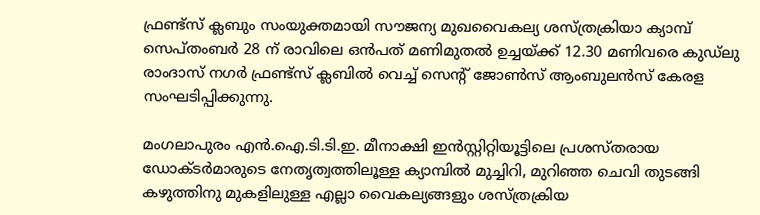ഫ്രണ്ട്‌സ് ക്ലബും സംയുക്തമായി സൗജന്യ മുഖവൈകല്യ ശസ്ത്രക്രിയാ ക്യാമ്പ് സെപ്തംബര്‍ 28 ന് രാവിലെ ഒന്‍പത് മണിമുതല്‍ ഉച്ചയ്ക്ക് 12.30 മണിവരെ കുഡ്‌ലു രാംദാസ് നഗര്‍ ഫ്രണ്ട്‌സ് ക്ലബില്‍ വെച്ച് സെന്റ് ജോണ്‍സ് ആംബുലന്‍സ് കേരള സംഘടിപ്പിക്കുന്നു.

മംഗലാപുരം എന്‍.ഐ.ടി.ടി.ഇ. മീനാക്ഷി ഇന്‍സ്റ്റിറ്റിയൂട്ടിലെ പ്രശസ്തരായ ഡോക്ടര്‍മാരുടെ നേതൃത്വത്തിലൂള്ള ക്യാമ്പില്‍ മുച്ചിറി, മുറിഞ്ഞ ചെവി തുടങ്ങി കഴുത്തിനു മുകളിലുള്ള എല്ലാ വൈകല്യങ്ങളും ശസ്ത്രക്രിയ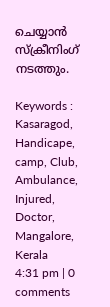ചെയ്യാന്‍ സ്ക്രീനിംഗ് നടത്തും.

Keywords : Kasaragod, Handicape, camp, Club, Ambulance, Injured, Doctor, Mangalore, Kerala
4:31 pm | 0 comments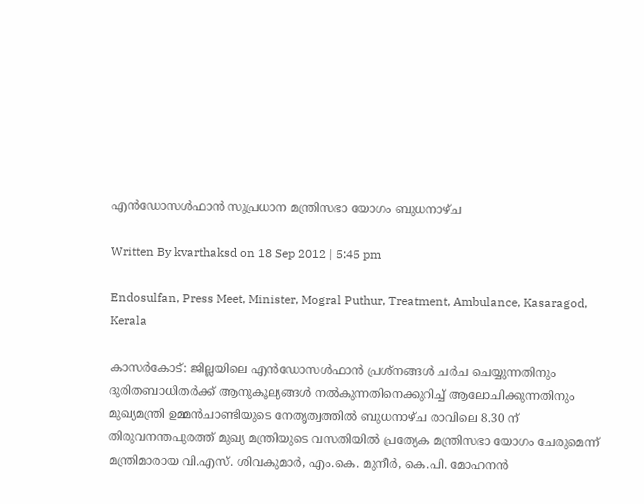എന്‍ഡോസള്‍ഫാന്‍ സുപ്രധാന മന്ത്രിസഭാ യോഗം ബുധനാഴ്ച

Written By kvarthaksd on 18 Sep 2012 | 5:45 pm

Endosulfan, Press Meet, Minister, Mogral Puthur, Treatment, Ambulance, Kasaragod, Kerala

കാസര്‍കോട്: ജില്ലയിലെ എന്‍ഡോസള്‍ഫാന്‍ പ്രശ്‌നങ്ങള്‍ ചര്‍ച ചെയ്യുന്നതിനും ദുരിതബാധിതര്‍ക്ക് ആനുകൂല്യങ്ങള്‍ നല്‍കുന്നതിനെക്കുറിച്ച് ആലോചിക്കുന്നതിനും മുഖ്യമന്ത്രി ഉമ്മന്‍ചാണ്ടിയുടെ നേതൃത്വത്തില്‍ ബുധനാഴ്ച രാവിലെ 8.30 ന് തിരുവനന്തപുരത്ത് മുഖ്യ മന്ത്രിയുടെ വസതിയില്‍ പ്രത്യേക മന്ത്രിസഭാ യോഗം ചേരുമെന്ന് മന്ത്രിമാരായ വി.എസ്. ശിവകുമാര്‍, എം.കെ. മുനീര്‍, കെ.പി. മോഹനന്‍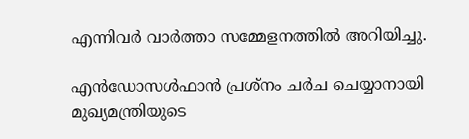എന്നിവര്‍ വാര്‍ത്താ സമ്മേളനത്തില്‍ അറിയിച്ചു.

എന്‍ഡോസള്‍ഫാന്‍ പ്രശ്‌നം ചര്‍ച ചെയ്യാനായി മുഖ്യമന്ത്രിയുടെ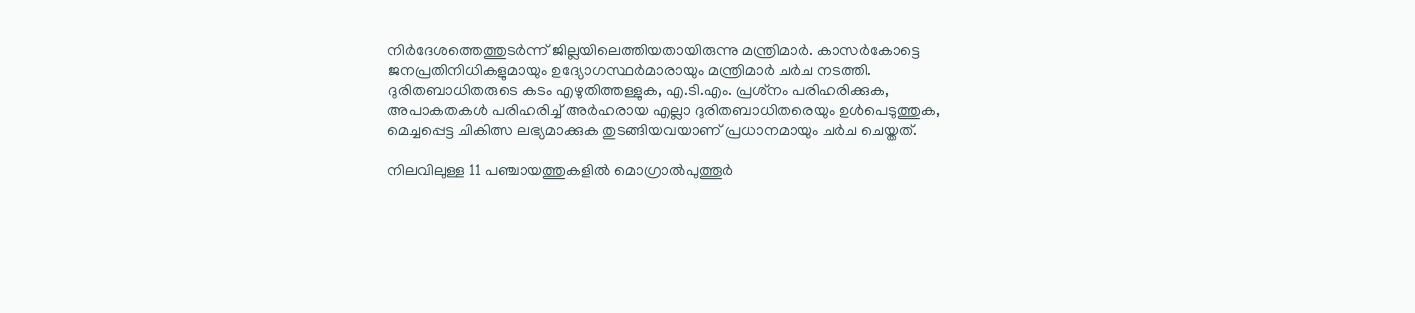നിര്‍ദേശത്തെത്തുടര്‍ന്ന് ജില്ലയിലെത്തിയതായിരുന്നു മന്ത്രിമാര്‍. കാസര്‍കോട്ടെ ജനപ്രതിനിധികളുമായും ഉദ്യോഗസ്ഥര്‍മാരായും മന്ത്രിമാര്‍ ചര്‍ച നടത്തി. ദുരിതബാധിതരുടെ കടം എഴുതിത്തള്ളുക, എ.ടി.എം. പ്രശ്‌നം പരിഹരിക്കുക, അപാകതകള്‍ പരിഹരിച്ച് അര്‍ഹരായ എല്ലാ ദുരിതബാധിതരെയും ഉള്‍പെടുത്തുക, മെച്ചപ്പെട്ട ചികിത്സ ലഭ്യമാക്കുക തുടങ്ങിയവയാണ് പ്രധാനമായും ചര്‍ച ചെയ്തത്.

നിലവിലുള്ള 11 പഞ്ചായത്തുകളില്‍ മൊഗ്രാല്‍പുത്തൂര്‍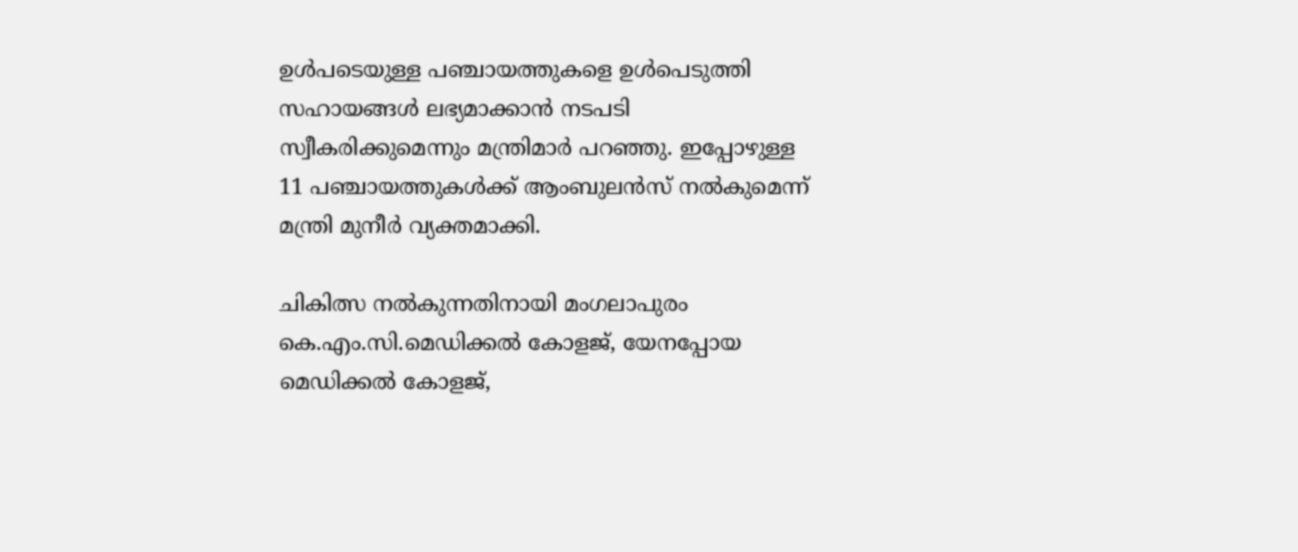ഉള്‍പടെയുള്ള പഞ്ചായത്തുകളെ ഉള്‍പെടുത്തി സഹായങ്ങള്‍ ലഭ്യമാക്കാന്‍ നടപടി സ്വീകരിക്കുമെന്നും മന്ത്രിമാര്‍ പറഞ്ഞു. ഇപ്പോഴുള്ള 11 പഞ്ചായത്തുകള്‍ക്ക് ആംബുലന്‍സ് നല്‍കുമെന്ന് മന്ത്രി മുനീര്‍ വ്യക്തമാക്കി.

ചികിത്സ നല്‍കുന്നതിനായി മംഗലാപുരം കെ.എം.സി.മെഡിക്കല്‍ കോളജ്, യേനപ്പോയ മെഡിക്കല്‍ കോളജ്,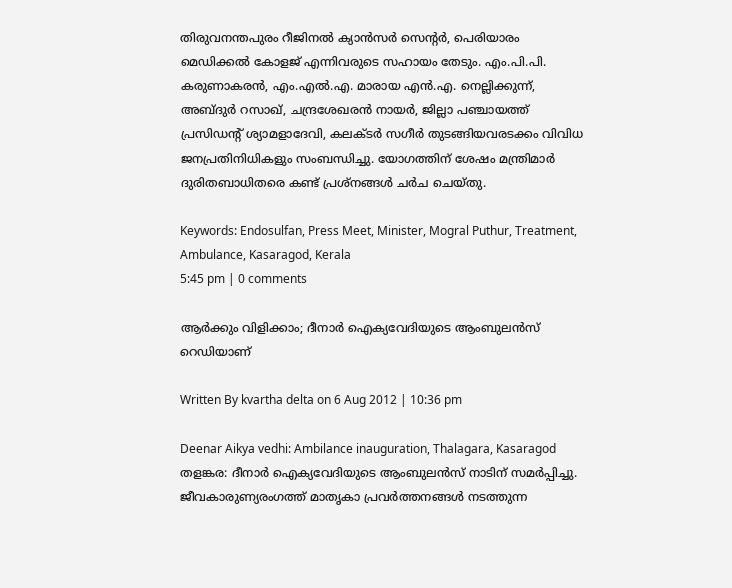തിരുവനന്തപുരം റീജിനല്‍ ക്യാന്‍സര്‍ സെന്റര്‍, പെരിയാരം മെഡിക്കല്‍ കോളജ് എന്നിവരുടെ സഹായം തേടും. എം.പി.പി. കരുണാകരന്‍, എം.എല്‍.എ. മാരായ എന്‍.എ. നെല്ലിക്കുന്ന്, അബ്ദുര്‍ റസാഖ്, ചന്ദ്രശേഖരന്‍ നായര്‍, ജില്ലാ പഞ്ചായത്ത് പ്രസിഡന്റ് ശ്യാമളാദേവി, കലക്ടര്‍ സഗീര്‍ തുടങ്ങിയവരടക്കം വിവിധ ജനപ്രതിനിധികളും സംബന്ധിച്ചു. യോഗത്തിന് ശേഷം മന്ത്രിമാര്‍ ദുരിതബാധിതരെ കണ്ട് പ്രശ്‌നങ്ങള്‍ ചര്‍ച ചെയ്തു.

Keywords: Endosulfan, Press Meet, Minister, Mogral Puthur, Treatment, Ambulance, Kasaragod, Kerala
5:45 pm | 0 comments

ആര്‍ക്കും വിളിക്കാം; ദീനാര്‍ ഐക്യവേദിയുടെ ആംബുലന്‍സ് റെഡിയാണ്

Written By kvartha delta on 6 Aug 2012 | 10:36 pm

Deenar Aikya vedhi: Ambilance inauguration, Thalagara, Kasaragod
തളങ്കര: ദീനാര്‍ ഐക്യവേദിയുടെ ആംബുലന്‍സ് നാടിന് സമര്‍പ്പിച്ചു. ജീവകാരുണ്യരംഗത്ത് മാതൃകാ പ്രവര്‍ത്തനങ്ങള്‍ നടത്തുന്ന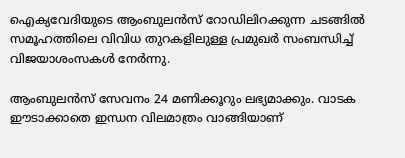ഐക്യവേദിയുടെ ആംബുലന്‍സ് റോഡിലിറക്കുന്ന ചടങ്ങില്‍ സമൂഹത്തിലെ വിവിധ തുറകളിലുള്ള പ്രമുഖര്‍ സംബന്ധിച്ച് വിജയാശംസകള്‍ നേര്‍ന്നു.

ആംബുലന്‍സ് സേവനം 24 മണിക്കൂറും ലഭ്യമാക്കും. വാടക ഈടാക്കാതെ ഇന്ധന വിലമാത്രം വാങ്ങിയാണ്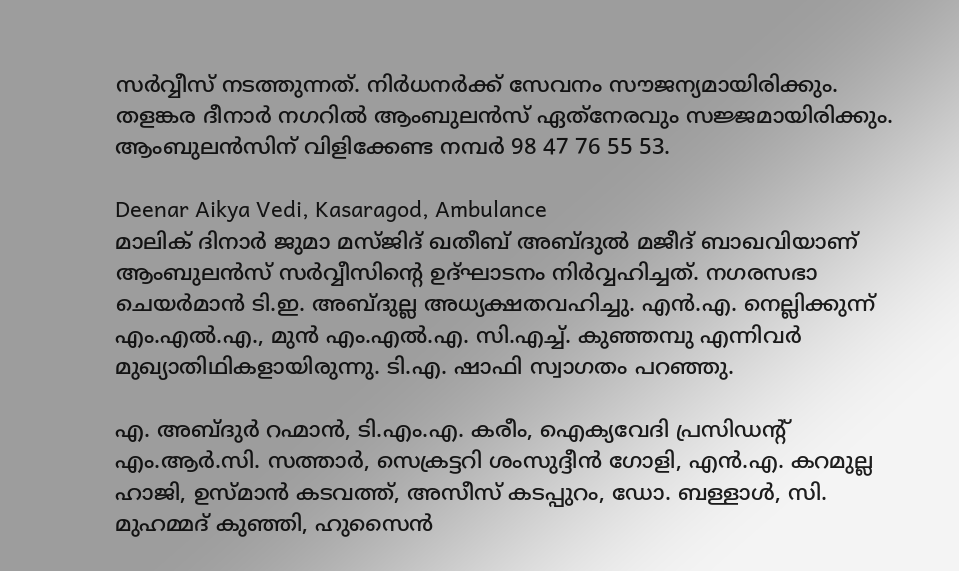സര്‍വ്വീസ് നടത്തുന്നത്. നിര്‍ധനര്‍ക്ക് സേവനം സൗജന്യമായിരിക്കും. തളങ്കര ദീനാര്‍ നഗറില്‍ ആംബുലന്‍സ് ഏത്‌നേരവും സജ്ജമായിരിക്കും. ആംബുലന്‍സിന് വിളിക്കേണ്ട നമ്പര്‍ 98 47 76 55 53.

Deenar Aikya Vedi, Kasaragod, Ambulance
മാലിക് ദിനാര്‍ ജുമാ മസ്ജിദ് ഖതീബ് അബ്ദുല്‍ മജീദ് ബാഖവിയാണ് ആംബുലന്‍സ് സര്‍വ്വീസിന്റെ ഉദ്ഘാടനം നിര്‍വ്വഹിച്ചത്. നഗരസഭാ ചെയര്‍മാന്‍ ടി.ഇ. അബ്ദുല്ല അധ്യക്ഷതവഹിച്ചു. എന്‍.എ. നെല്ലിക്കുന്ന് എം.എല്‍.എ., മുന്‍ എം.എല്‍.എ. സി.എച്ച്. കുഞ്ഞമ്പു എന്നിവര്‍ മുഖ്യാതിഥികളായിരുന്നു. ടി.എ. ഷാഫി സ്വാഗതം പറഞ്ഞു.

എ. അബ്ദുര്‍ റഹ്മാന്‍, ടി.എം.എ. കരീം, ഐക്യവേദി പ്രസിഡന്റ് എം.ആര്‍.സി. സത്താര്‍, സെക്രട്ടറി ശംസുദ്ദീന്‍ ഗോളി, എന്‍.എ. കറമുല്ല ഹാജി, ഉസ്മാന്‍ കടവത്ത്, അസീസ് കടപ്പുറം, ഡോ. ബള്ളാള്‍, സി. മുഹമ്മദ് കുഞ്ഞി, ഹുസൈന്‍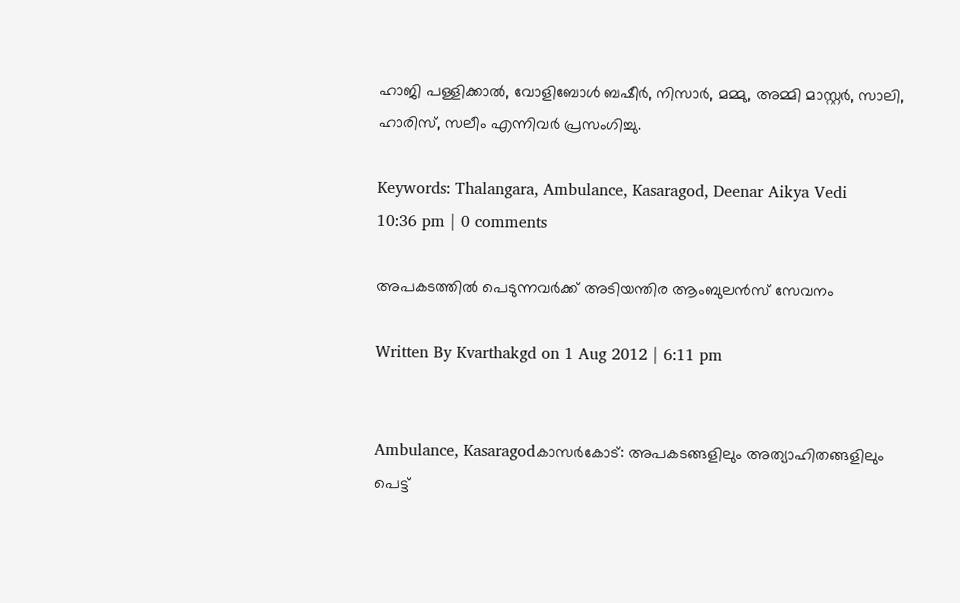ഹാജി പള്ളിക്കാല്‍, വോളിബോള്‍ ബഷീര്‍, നിസാര്‍, മമ്മു, അമ്മി മാസ്റ്റര്‍, സാലി, ഹാരിസ്, സലീം എന്നിവര്‍ പ്രസംഗിച്ചു.

Keywords: Thalangara, Ambulance, Kasaragod, Deenar Aikya Vedi
10:36 pm | 0 comments

അപകടത്തില്‍ പെടുന്നവര്‍ക്ക് അടിയന്തിര ആംബുലന്‍സ് സേവനം

Written By Kvarthakgd on 1 Aug 2012 | 6:11 pm


Ambulance, Kasaragodകാസര്‍കോട്: അപകടങ്ങളിലും അത്യാഹിതങ്ങളിലും പെട്ട്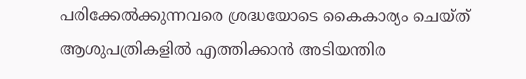പരിക്കേല്‍ക്കുന്നവരെ ശ്രദ്ധയോടെ കൈകാര്യം ചെയ്ത് ആശുപത്രികളില്‍ എത്തിക്കാന്‍ അടിയന്തിര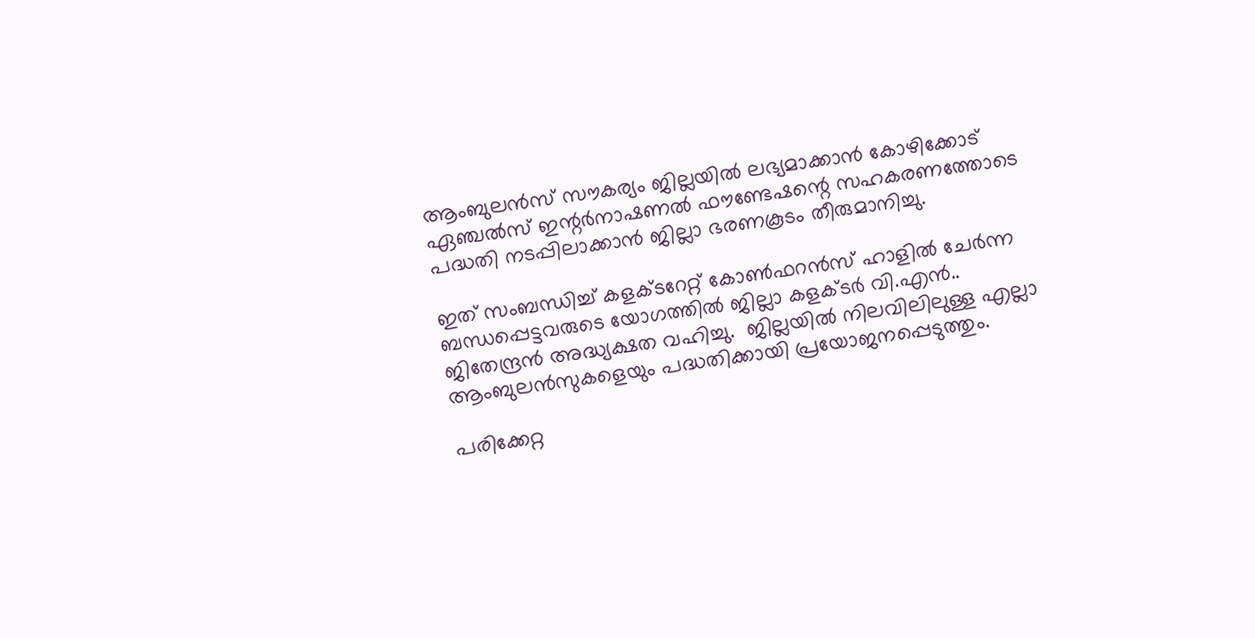ആംബുലന്‍സ് സൗകര്യം ജില്ലയില്‍ ലഭ്യമാക്കാന്‍ കോഴിക്കോട് ഏഞ്ചല്‍സ് ഇന്റര്‍നാഷണല്‍ ഫൗണ്ടേഷന്റെ സഹകരണത്തോടെ പദ്ധതി നടപ്പിലാക്കാന്‍ ജില്ലാ ഭരണകൂടം തീരുമാനിച്ചു.

ഇത് സംബന്ധിച്ച് കളക്ടറേറ്റ് കോണ്‍ഫറന്‍സ് ഹാളില്‍ ചേര്‍ന്ന ബന്ധപ്പെട്ടവരുടെ യോഗത്തില്‍ ജില്ലാ കളക്ടര്‍ വി.എന്‍.. ജിതേന്ദ്രന്‍ അദ്ധ്യക്ഷത വഹിച്ചു.  ജില്ലയില്‍ നിലവിലിലുള്ള എല്ലാ ആംബുലന്‍സുകളെയും പദ്ധതിക്കായി പ്രയോജനപ്പെടുത്തും.

പരിക്കേറ്റ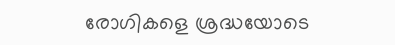രോഗികളെ ശ്രദ്ധയോടെ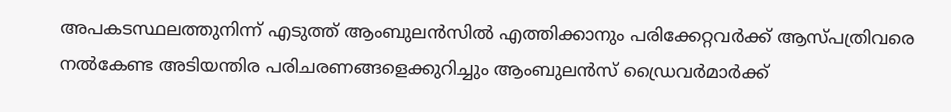അപകടസ്ഥലത്തുനിന്ന് എടുത്ത് ആംബുലന്‍സില്‍ എത്തിക്കാനും പരിക്കേറ്റവര്‍ക്ക് ആസ്പത്രിവരെ നല്‍കേണ്ട അടിയന്തിര പരിചരണങ്ങളെക്കുറിച്ചും ആംബുലന്‍സ് ഡ്രൈവര്‍മാര്‍ക്ക്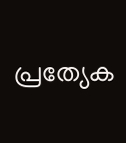പ്രത്യേക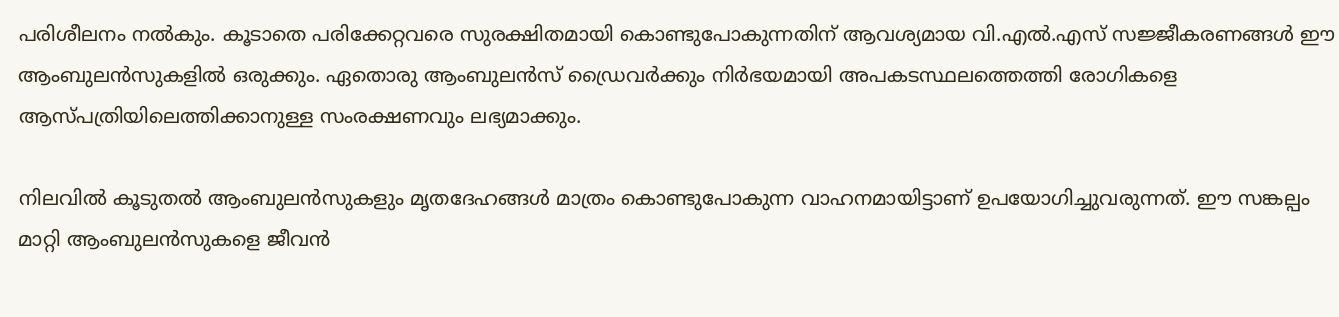പരിശീലനം നല്‍കും. കൂടാതെ പരിക്കേറ്റവരെ സുരക്ഷിതമായി കൊണ്ടുപോകുന്നതിന് ആവശ്യമായ വി.എല്‍.എസ് സജ്ജീകരണങ്ങള്‍ ഈ ആംബുലന്‍സുകളില്‍ ഒരുക്കും. ഏതൊരു ആംബുലന്‍സ് ഡ്രൈവര്‍ക്കും നിര്‍ഭയമായി അപകടസ്ഥലത്തെത്തി രോഗികളെ ആസ്പത്രിയിലെത്തിക്കാനുള്ള സംരക്ഷണവും ലഭ്യമാക്കും.

നിലവില്‍ കൂടുതല്‍ ആംബുലന്‍സുകളും മൃതദേഹങ്ങള്‍ മാത്രം കൊണ്ടുപോകുന്ന വാഹനമായിട്ടാണ് ഉപയോഗിച്ചുവരുന്നത്. ഈ സങ്കല്പം മാറ്റി ആംബുലന്‍സുകളെ ജീവന്‍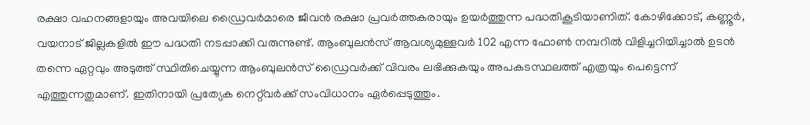രക്ഷാ വഹനങ്ങളായും അവയിലെ ഡ്രൈവര്‍മാരെ ജീവന്‍ രക്ഷാ പ്രവര്‍ത്തകരായും ഉയര്‍ത്തുന്ന പദ്ധതികൂടിയാണിത്. കോഴിക്കോട്, കണ്ണൂര്‍, വയനാട് ജില്ലകളില്‍ ഈ പദ്ധതി നടപ്പാക്കി വരുന്നുണ്ട്. ആംബുലന്‍സ് ആവശ്യമുള്ളവര്‍ 102 എന്ന ഫോണ്‍ നമ്പറില്‍ വിളിച്ചറിയിച്ചാല്‍ ഉടന്‍ തന്നെ ഏറ്റവും അടുത്ത് സ്ഥിതിചെയ്യുന്ന ആംബുലന്‍സ് ഡ്രൈവര്‍ക്ക് വിവരം ലഭിക്കുകയും അപകടസ്ഥലത്ത് എത്രയും പെട്ടെന്ന് എത്തുന്നതുമാണ്. ഇതിനായി പ്രത്യേക നെറ്റ്‌വര്‍ക്ക് സംവിധാനം ഏര്‍പ്പെടുത്തും.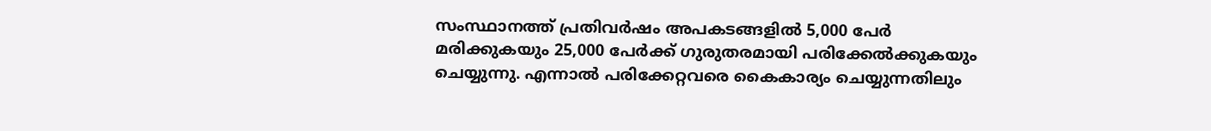സംസ്ഥാനത്ത് പ്രതിവര്‍ഷം അപകടങ്ങളില്‍ 5,000 പേര്‍ മരിക്കുകയും 25,000 പേര്‍ക്ക് ഗുരുതരമായി പരിക്കേല്‍ക്കുകയും ചെയ്യുന്നു. എന്നാല്‍ പരിക്കേറ്റവരെ കൈകാര്യം ചെയ്യുന്നതിലും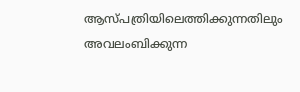ആസ്പത്രിയിലെത്തിക്കുന്നതിലും അവലംബിക്കുന്ന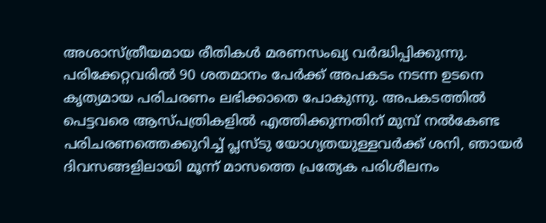അശാസ്ത്രീയമായ രീതികള്‍ മരണസംഖ്യ വര്‍ദ്ധിപ്പിക്കുന്നു. പരിക്കേറ്റവരില്‍ 90 ശതമാനം പേര്‍ക്ക് അപകടം നടന്ന ഉടനെ കൃത്യമായ പരിചരണം ലഭിക്കാതെ പോകുന്നു. അപകടത്തില്‍ പെട്ടവരെ ആസ്പത്രികളില്‍ എത്തിക്കുന്നതിന് മുമ്പ് നല്‍കേണ്ട പരിചരണത്തെക്കുറിച്ച് പ്ലസ്ടു യോഗ്യതയുള്ളവര്‍ക്ക് ശനി, ഞായര്‍ ദിവസങ്ങളിലായി മൂന്ന് മാസത്തെ പ്രത്യേക പരിശീലനം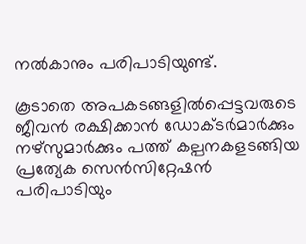നല്‍കാനും പരിപാടിയുണ്ട്.

കൂടാതെ അപകടങ്ങളില്‍പ്പെട്ടവരുടെ ജീവന്‍ രക്ഷിക്കാന്‍ ഡോക്ടര്‍മാര്‍ക്കും നഴ്‌സുമാര്‍ക്കും പത്ത് കല്പനകളടങ്ങിയ പ്രത്യേക സെന്‍സിറ്റേഷന്‍ പരിപാടിയും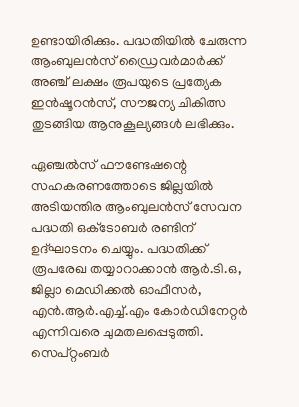ഉണ്ടായിരിക്കും. പദ്ധതിയില്‍ ചേരുന്ന ആംബുലന്‍സ് ഡ്രൈവര്‍മാര്‍ക്ക് അഞ്ച് ലക്ഷം രൂപയുടെ പ്രത്യേക ഇന്‍ഷൂറന്‍സ്, സൗജന്യ ചികിത്സ തുടങ്ങിയ ആനുകൂല്യങ്ങള്‍ ലഭിക്കും.

ഏഞ്ചല്‍സ് ഫൗണ്ടേഷന്റെ സഹകരണത്തോടെ ജില്ലയില്‍ അടിയന്തിര ആംബുലന്‍സ് സേവന പദ്ധതി ഒക്‌ടോബര്‍ രണ്ടിന് ഉദ്ഘാടനം ചെയ്യും. പദ്ധതിക്ക് രൂപരേഖ തയ്യാറാക്കാന്‍ ആര്‍.ടി.ഒ, ജില്ലാ മെഡിക്കല്‍ ഓഫീസര്‍, എന്‍.ആര്‍.എച്ച്.എം കോര്‍ഡിനേറ്റര്‍ എന്നിവരെ ചുമതലപ്പെടുത്തി. സെപ്റ്റംബര്‍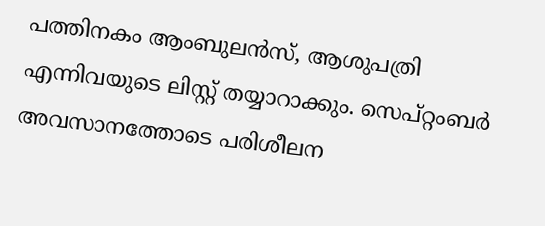പത്തിനകം ആംബുലന്‍സ്, ആശുപത്രി എന്നിവയുടെ ലിസ്റ്റ് തയ്യാറാക്കും. സെപ്റ്റംബര്‍ അവസാനത്തോടെ പരിശീലന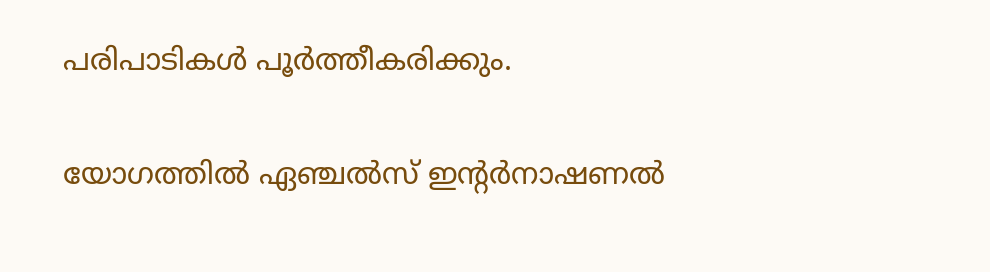പരിപാടികള്‍ പൂര്‍ത്തീകരിക്കും.

യോഗത്തില്‍ ഏഞ്ചല്‍സ് ഇന്റര്‍നാഷണല്‍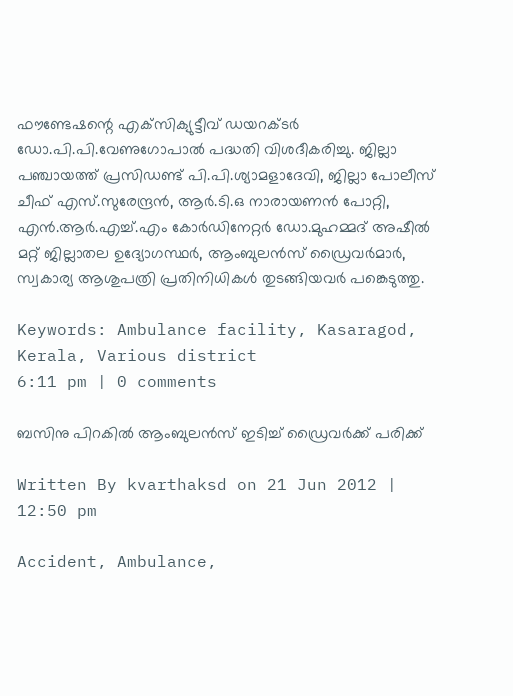ഫൗണ്ടേഷന്റെ എക്‌സിക്യുട്ടീവ് ഡയറക്ടര്‍ ഡോ.പി.പി.വേണുഗോപാല്‍ പദ്ധതി വിശദീകരിച്ചു. ജില്ലാ പഞ്ചായത്ത് പ്രസിഡണ്ട് പി.പി.ശ്യാമളാദേവി, ജില്ലാ പോലീസ് ചീഫ് എസ്.സുരേന്ദ്രന്‍, ആര്‍.ടി.ഒ നാരായണന്‍ പോറ്റി, എന്‍.ആര്‍.എച്ച്.എം കോര്‍ഡിനേറ്റര്‍ ഡോ.മുഹമ്മദ് അഷീല്‍ മറ്റ് ജില്ലാതല ഉദ്യോഗസ്ഥര്‍, ആംബുലന്‍സ് ഡ്രൈവര്‍മാര്‍, സ്വകാര്യ ആശുപത്രി പ്രതിനിധികള്‍ തുടങ്ങിയവര്‍ പങ്കെടുത്തു.

Keywords: Ambulance facility, Kasaragod, Kerala, Various district
6:11 pm | 0 comments

ബസിനു പിറകില്‍ ആംബുലന്‍സ് ഇടിച്ച് ഡ്രൈവര്‍ക്ക് പരിക്ക്

Written By kvarthaksd on 21 Jun 2012 | 12:50 pm

Accident, Ambulance,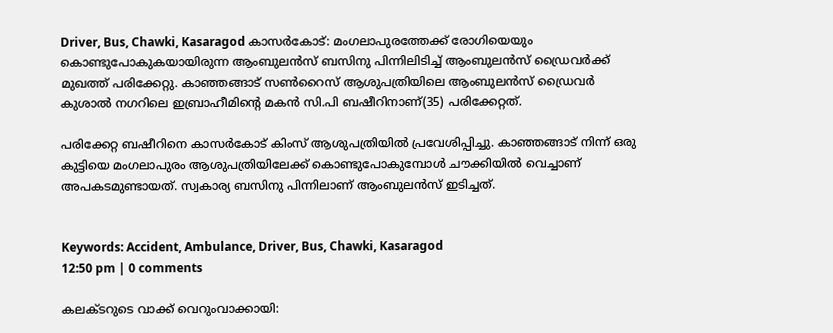Driver, Bus, Chawki, Kasaragod കാസര്‍കോട്: മംഗലാപുരത്തേക്ക് രോഗിയെയും കൊണ്ടുപോകുകയായിരുന്ന ആംബുലന്‍സ് ബസിനു പിന്നിലിടിച്ച് ആംബുലന്‍സ് ഡ്രൈവര്‍ക്ക് മുഖത്ത് പരിക്കേറ്റു. കാഞ്ഞങ്ങാട് സണ്‍റൈസ് ആശുപത്രിയിലെ ആംബുലന്‍സ് ഡ്രൈവര്‍ കുശാല്‍ നഗറിലെ ഇബ്രാഹീമിന്റെ മകന്‍ സി.പി ബഷീറിനാണ്(35) പരിക്കേറ്റത്.

പരിക്കേറ്റ ബഷീറിനെ കാസര്‍കോട് കിംസ് ആശുപത്രിയില്‍ പ്രവേശിപ്പിച്ചു. കാഞ്ഞങ്ങാട് നിന്ന് ഒരു കുട്ടിയെ മംഗലാപുരം ആശുപത്രിയിലേക്ക് കൊണ്ടുപോകുമ്പോള്‍ ചൗക്കിയില്‍ വെച്ചാണ് അപകടമുണ്ടായത്. സ്വകാര്യ ബസിനു പിന്നിലാണ് ആംബുലന്‍സ് ഇടിച്ചത്.


Keywords: Accident, Ambulance, Driver, Bus, Chawki, Kasaragod
12:50 pm | 0 comments

കലക്ടറുടെ വാക്ക് വെറുംവാക്കായി: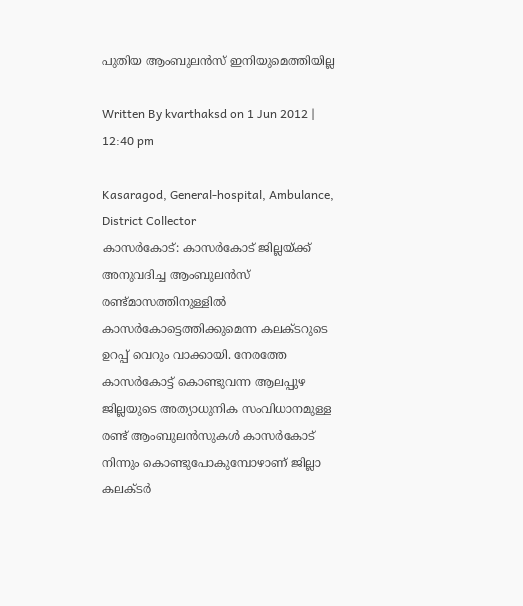പുതിയ ആംബുലന്‍സ് ഇനിയുമെത്തിയില്ല

Written By kvarthaksd on 1 Jun 2012 | 12:40 pm

Kasaragod, General-hospital, Ambulance, District Collector
കാസര്‍കോട്: കാസര്‍കോട് ജില്ലയ്ക്ക് അനുവദിച്ച ആംബുലന്‍സ് രണ്ട്മാസത്തിനുള്ളില്‍ കാസര്‍കോട്ടെത്തിക്കുമെന്ന കലക്ടറുടെ ഉറപ്പ് വെറും വാക്കായി. നേരത്തേ കാസര്‍കോട്ട് കൊണ്ടുവന്ന ആലപ്പുഴ ജില്ലയുടെ അത്യാധുനിക സംവിധാനമുള്ള രണ്ട് ആംബുലന്‍സുകള്‍ കാസര്‍കോട് നിന്നും കൊണ്ടുപോകുമ്പോഴാണ് ജില്ലാ കലക്ടര്‍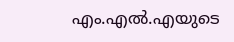എം.എല്‍.എയുടെ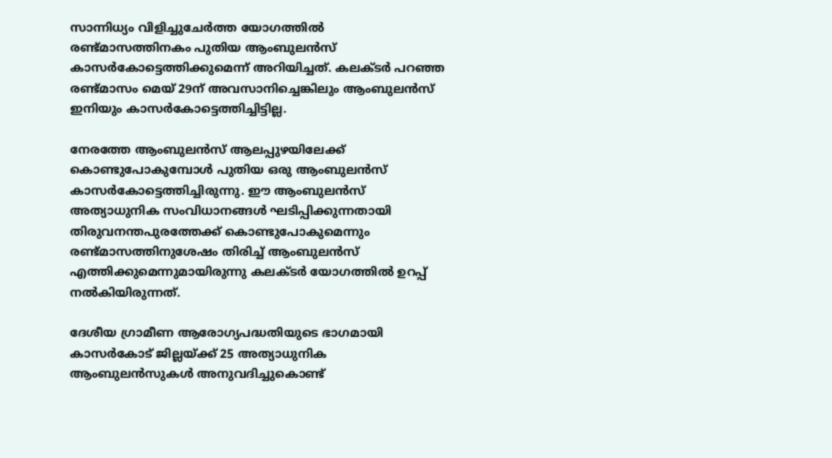സാന്നിധ്യം വിളിച്ചുചേര്‍ത്ത യോഗത്തില്‍ രണ്ട്മാസത്തിനകം പുതിയ ആംബുലന്‍സ് കാസര്‍കോട്ടെത്തിക്കുമെന്ന് അറിയിച്ചത്. കലക്ടര്‍ പറഞ്ഞ രണ്ട്മാസം മെയ് 29ന് അവസാനിച്ചെങ്കിലും ആംബുലന്‍സ് ഇനിയും കാസര്‍കോട്ടെത്തിച്ചിട്ടില്ല.

നേരത്തേ ആംബുലന്‍സ് ആലപ്പുഴയിലേക്ക് കൊണ്ടുപോകുമ്പോള്‍ പുതിയ ഒരു ആംബുലന്‍സ് കാസര്‍കോട്ടെത്തിച്ചിരുന്നു. ഈ ആംബുലന്‍സ് അത്യാധുനിക സംവിധാനങ്ങള്‍ ഘടിപ്പിക്കുന്നതായി തിരുവനന്തപുരത്തേക്ക് കൊണ്ടുപോകുമെന്നും രണ്ട്മാസത്തിനുശേഷം തിരിച്ച് ആംബുലന്‍സ് എത്തിക്കുമെന്നുമായിരുന്നു കലക്ടര്‍ യോഗത്തില്‍ ഉറപ്പ് നല്‍കിയിരുന്നത്.

ദേശീയ ഗ്രാമീണ ആരോഗ്യപദ്ധതിയുടെ ഭാഗമായി കാസര്‍കോട് ജില്ലയ്ക്ക് 25 അത്യാധുനിക ആംബുലന്‍സുകള്‍ അനുവദിച്ചുകൊണ്ട്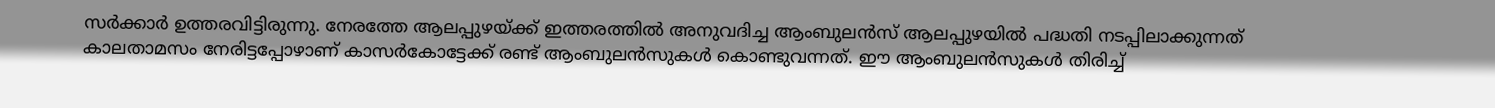സര്‍ക്കാര്‍ ഉത്തരവിട്ടിരുന്നു. നേരത്തേ ആലപ്പുഴയ്ക്ക് ഇത്തരത്തില്‍ അനുവദിച്ച ആംബുലന്‍സ് ആലപ്പുഴയില്‍ പദ്ധതി നടപ്പിലാക്കുന്നത് കാലതാമസം നേരിട്ടപ്പോഴാണ് കാസര്‍കോട്ടേക്ക് രണ്ട് ആംബുലന്‍സുകള്‍ കൊണ്ടുവന്നത്. ഈ ആംബുലന്‍സുകള്‍ തിരിച്ച്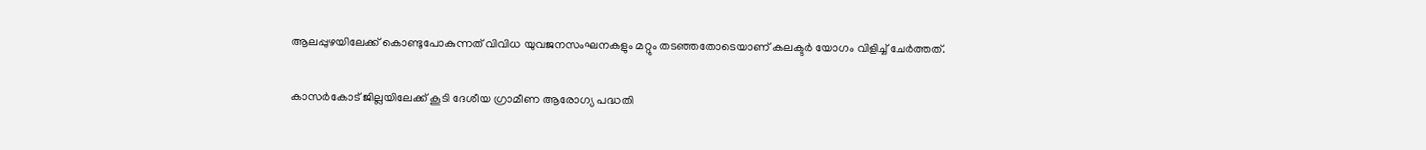ആലപ്പുഴയിലേക്ക് കൊണ്ടുപോകുന്നത് വിവിധ യുവജനസംഘനകളും മറ്റും തടഞ്ഞതോടെയാണ് കലക്ടര്‍ യോഗം വിളിച്ച് ചേര്‍ത്തത്.

കാസര്‍കോട് ജില്ലയിലേക്ക് കൂടി ദേശീയ ഗ്രാമീണ ആരോഗ്യ പദ്ധതി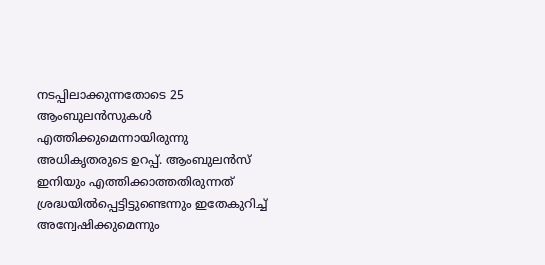നടപ്പിലാക്കുന്നതോടെ 25 ആംബുലന്‍സുകള്‍ എത്തിക്കുമെന്നായിരുന്നു അധികൃതരുടെ ഉറപ്പ്. ആംബുലന്‍സ് ഇനിയും എത്തിക്കാത്തതിരുന്നത് ശ്രദ്ധയില്‍പ്പെട്ടിട്ടുണ്ടെന്നും ഇതേകുറിച്ച് അന്വേഷിക്കുമെന്നും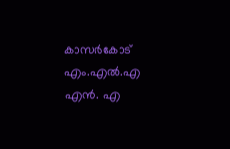കാസര്‍കോട് എം.എല്‍.എ എന്‍. എ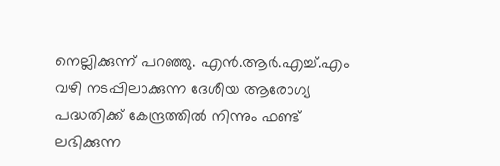നെല്ലിക്കുന്ന് പറഞ്ഞു. എന്‍.ആര്‍.എച്ച്.എം വഴി നടപ്പിലാക്കുന്ന ദേശീയ ആരോഗ്യ പദ്ധതിക്ക് കേന്ദ്രത്തില്‍ നിന്നും ഫണ്ട് ലഭിക്കുന്ന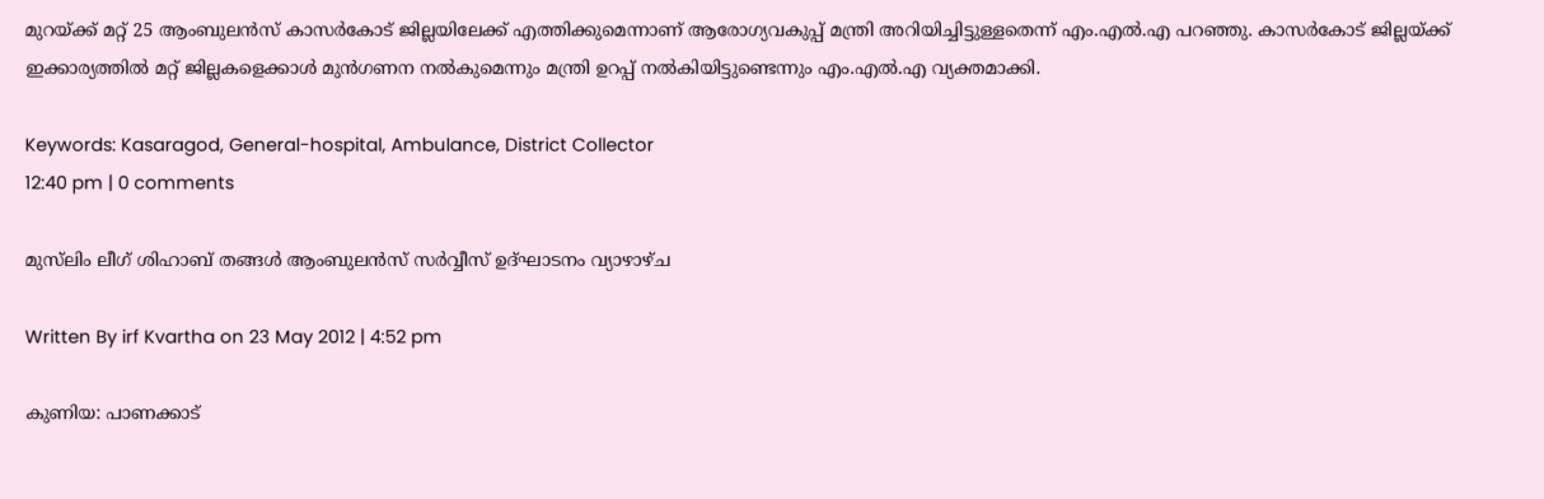മുറയ്ക്ക് മറ്റ് 25 ആംബുലന്‍സ് കാസര്‍കോട് ജില്ലയിലേക്ക് എത്തിക്കുമെന്നാണ് ആരോഗ്യവകുപ്പ് മന്ത്രി അറിയിച്ചിട്ടുള്ളതെന്ന് എം.എല്‍.എ പറഞ്ഞു. കാസര്‍കോട് ജില്ലയ്ക്ക് ഇക്കാര്യത്തില്‍ മറ്റ് ജില്ലകളെക്കാള്‍ മുന്‍ഗണന നല്‍കുമെന്നും മന്ത്രി ഉറപ്പ് നല്‍കിയിട്ടുണ്ടെന്നും എം.എല്‍.എ വ്യക്തമാക്കി.

Keywords: Kasaragod, General-hospital, Ambulance, District Collector
12:40 pm | 0 comments

മുസ്‌ലിം ലീഗ് ശിഹാബ് തങ്ങള്‍ ആംബുലന്‍സ് സര്‍വ്വീസ് ഉദ്ഘാടനം വ്യാഴാഴ്ച

Written By irf Kvartha on 23 May 2012 | 4:52 pm

കുണിയ: പാണക്കാട്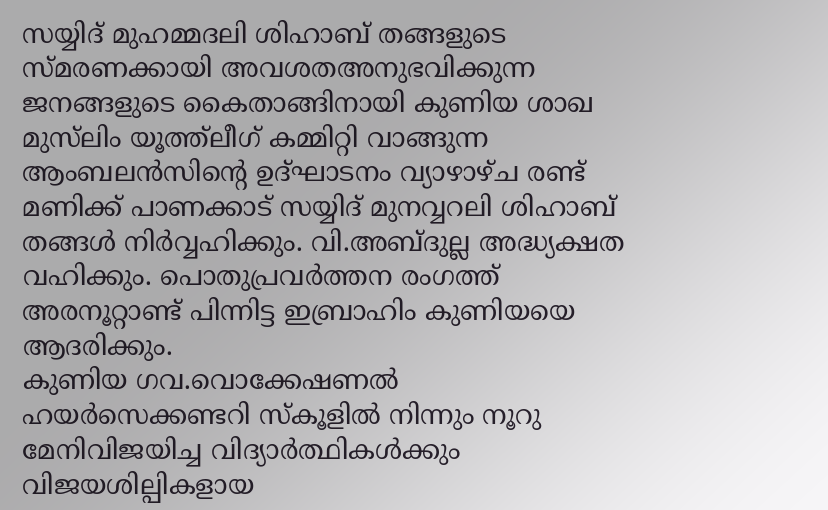സയ്യിദ് മുഹമ്മദലി ശിഹാബ് തങ്ങളുടെ സ്മരണക്കായി അവശതഅനുഭവിക്കുന്ന ജനങ്ങളുടെ കൈതാങ്ങിനായി കുണിയ ശാഖ മുസ്‌ലിം യൂത്ത്‌ലീഗ് കമ്മിറ്റി വാങ്ങുന്ന ആംബലന്‍സിന്റെ ഉദ്ഘാടനം വ്യാഴാഴ്ച രണ്ട് മണിക്ക് പാണക്കാട് സയ്യിദ് മുനവ്വറലി ശിഹാബ് തങ്ങള്‍ നിര്‍വ്വഹിക്കും. വി.അബ്ദുല്ല അദ്ധ്യക്ഷത വഹിക്കും. പൊതുപ്രവര്‍ത്തന രംഗത്ത് അരനൂറ്റാണ്ട് പിന്നിട്ട ഇബ്രാഹിം കുണിയയെ ആദരിക്കും.
കുണിയ ഗവ.വൊക്കേഷണല്‍ ഹയര്‍സെക്കണ്ടറി സ്‌കൂളില്‍ നിന്നും നൂറു മേനിവിജയിച്ച വിദ്യാര്‍ത്ഥികള്‍ക്കും വിജയശില്പികളായ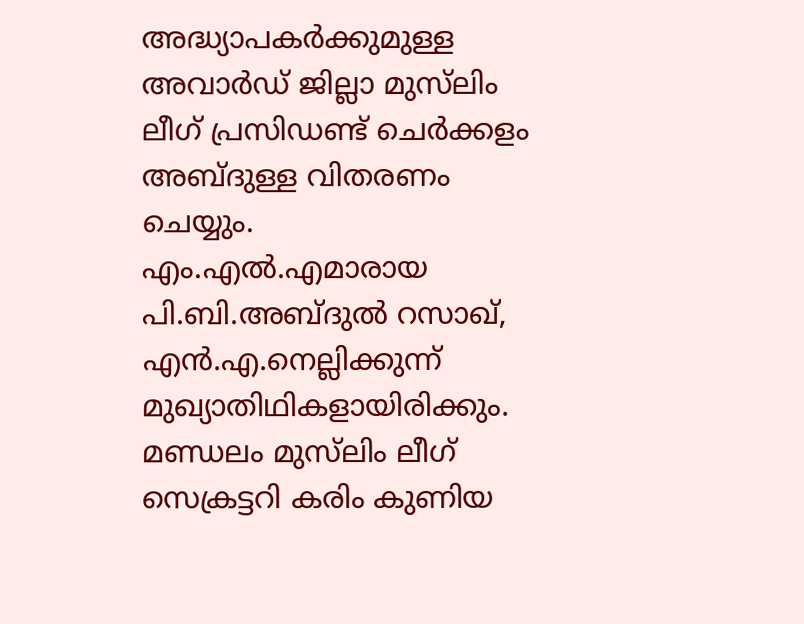അദ്ധ്യാപകര്‍ക്കുമുള്ള അവാര്‍ഡ് ജില്ലാ മുസ്‌ലിം ലീഗ് പ്രസിഡണ്ട് ചെര്‍ക്കളം അബ്ദുള്ള വിതരണം ചെയ്യും. എം.എല്‍.എമാരായ പി.ബി.അബ്ദുല്‍ റസാഖ്, എന്‍.എ.നെല്ലിക്കുന്ന് മുഖ്യാതിഥികളായിരിക്കും. മണ്ഡലം മുസ്‌ലിം ലീഗ് സെക്രട്ടറി കരിം കുണിയ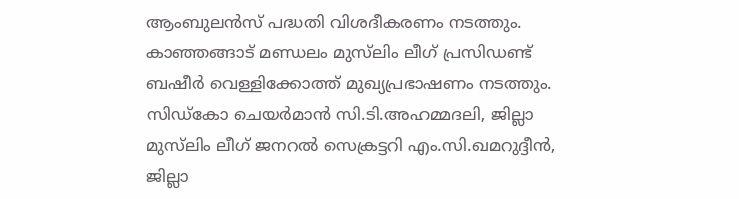ആംബുലന്‍സ് പദ്ധതി വിശദീകരണം നടത്തും.
കാഞ്ഞങ്ങാട് മണ്ഡലം മുസ്‌ലിം ലീഗ് പ്രസിഡണ്ട് ബഷീര്‍ വെള്ളിക്കോത്ത് മുഖ്യപ്രഭാഷണം നടത്തും. സിഡ്‌കോ ചെയര്‍മാന്‍ സി.ടി.അഹമ്മദലി, ജില്ലാ മുസ്‌ലിം ലീഗ് ജനറല്‍ സെക്രട്ടറി എം.സി.ഖമറുദ്ദീന്‍, ജില്ലാ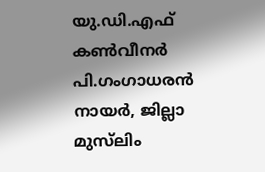യു.ഡി.എഫ് കണ്‍വീനര്‍ പി.ഗംഗാധരന്‍ നായര്‍, ജില്ലാ മുസ്‌ലിം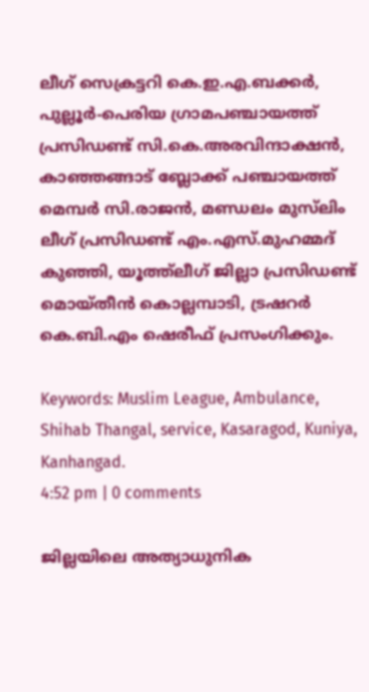ലീഗ് സെക്രട്ടറി കെ.ഇ.എ.ബക്കര്‍, പുല്ലൂര്‍-പെരിയ ഗ്രാമപഞ്ചായത്ത് പ്രസിഡണ്ട് സി.കെ.അരവിന്ദാക്ഷന്‍, കാഞ്ഞങ്ങാട് ബ്ലോക്ക് പഞ്ചായത്ത് മെമ്പര്‍ സി.രാജന്‍, മണ്ഡലം മുസ്‌ലിം ലീഗ് പ്രസിഡണ്ട് എം.എസ്.മുഹമ്മദ് കുഞ്ഞി, യൂത്ത്‌ലീഗ് ജില്ലാ പ്രസിഡണ്ട് മൊയ്തീന്‍ കൊല്ലമ്പാടി, ട്രഷറര്‍ കെ.ബി.എം ഷെരീഫ് പ്രസംഗിക്കും.

Keywords: Muslim League, Ambulance, Shihab Thangal, service, Kasaragod, Kuniya, Kanhangad.
4:52 pm | 0 comments

ജില്ലയിലെ അത്യാധുനിക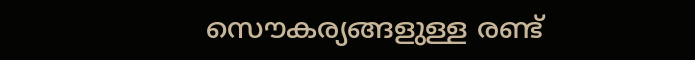സൌകര്യങ്ങളുള്ള രണ്ട്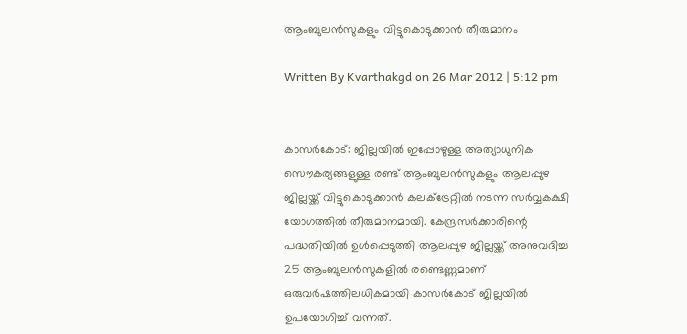ആംബുലന്‍സുകളും വിട്ടുകൊടുക്കാന്‍ തീരുമാനം

Written By Kvarthakgd on 26 Mar 2012 | 5:12 pm


കാസര്‍കോട്: ജില്ലയില്‍ ഇപ്പോഴുള്ള അത്യാധുനിക സൌകര്യങ്ങളുള്ള രണ്ട് ആംബുലന്‍സുകളും ആലപ്പുഴ ജില്ലയ്ക്ക് വിട്ടുകൊടുക്കാന്‍ കലക്ട്രേറ്റില്‍ നടന്ന സര്‍വ്വകക്ഷി യോഗത്തില്‍ തീരുമാനമായി. കേന്ദ്രസര്‍ക്കാരിന്റെ പദ്ധതിയില്‍ ഉള്‍പ്പെടുത്തി ആലപ്പുഴ ജില്ലയ്ക്ക് അനുവദിച്ച 25 ആംബുലന്‍സുകളില്‍ രണ്ടെണ്ണമാണ് ഒരുവര്‍ഷത്തിലധികമായി കാസര്‍കോട് ജില്ലയില്‍ ഉപയോഗിച്ച് വന്നത്.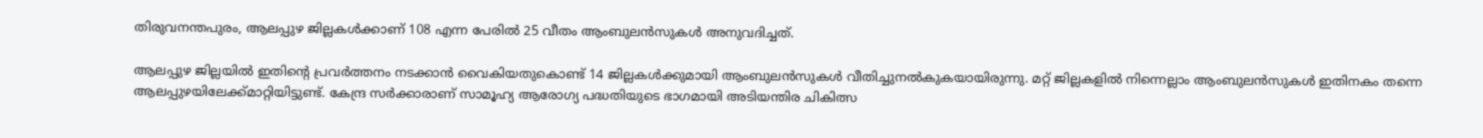തിരുവനന്തപുരം, ആലപ്പുഴ ജില്ലകള്‍ക്കാണ് 108 എന്ന പേരില്‍ 25 വീതം ആംബുലന്‍സുകള്‍ അനുവദിച്ചത്.

ആലപ്പുഴ ജില്ലയില്‍ ഇതിന്റെ പ്രവര്‍ത്തനം നടക്കാന്‍ വൈകിയതുകൊണ്ട് 14 ജില്ലകള്‍ക്കുമായി ആംബുലന്‍സുകള്‍ വീതിച്ചുനല്‍കുകയായിരുന്നു. മറ്റ് ജില്ലകളില്‍ നിന്നെല്ലാം ആംബുലന്‍സുകള്‍ ഇതിനകം തന്നെ ആലപ്പുഴയിലേക്ക്മാറ്റിയിട്ടുണ്ട്. കേന്ദ്ര സര്‍ക്കാരാണ് സാമൂഹ്യ ആരോഗ്യ പദ്ധതിയുടെ ഭാഗമായി അടിയന്തിര ചികിത്സ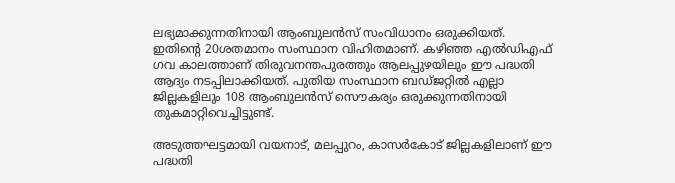ലഭ്യമാക്കുന്നതിനായി ആംബുലന്‍സ് സംവിധാനം ഒരുക്കിയത്. ഇതിന്റെ 20ശതമാനം സംസ്ഥാന വിഹിതമാണ്. കഴിഞ്ഞ എല്‍ഡിഎഫ് ഗവ കാലത്താണ് തിരുവനന്തപുരത്തും ആലപ്പുഴയിലും ഈ പദ്ധതി ആദ്യം നടപ്പിലാക്കിയത്. പുതിയ സംസ്ഥാന ബഡ്ജറ്റില്‍ എല്ലാ ജില്ലകളിലും 108 ആംബുലന്‍സ് സൌകര്യം ഒരുക്കുന്നതിനായി തുകമാറ്റിവെച്ചിട്ടുണ്ട്.

അടുത്തഘട്ടമായി വയനാട്, മലപ്പുറം, കാസര്‍കോട് ജില്ലകളിലാണ് ഈ പദ്ധതി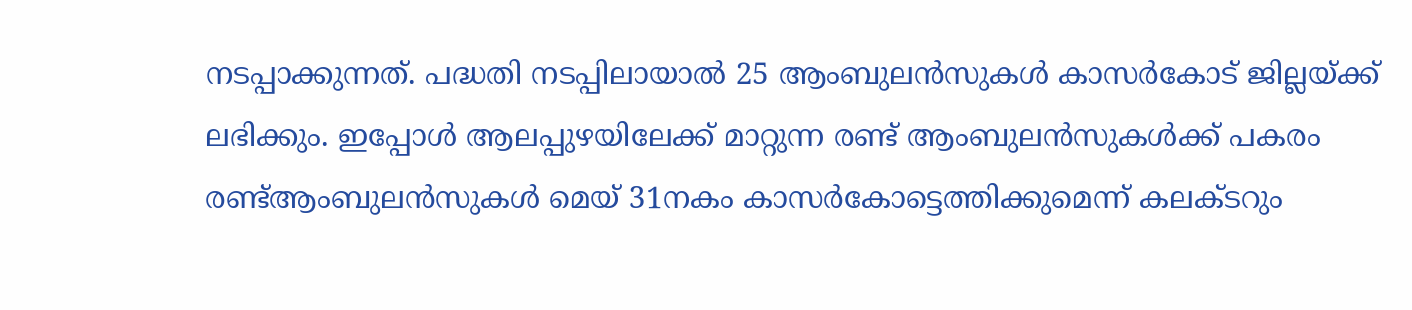നടപ്പാക്കുന്നത്. പദ്ധതി നടപ്പിലായാല്‍ 25 ആംബുലന്‍സുകള്‍ കാസര്‍കോട് ജില്ലയ്ക്ക് ലഭിക്കും. ഇപ്പോള്‍ ആലപ്പുഴയിലേക്ക് മാറ്റുന്ന രണ്ട് ആംബുലന്‍സുകള്‍ക്ക് പകരം രണ്ട്ആംബുലന്‍സുകള്‍ മെയ് 31നകം കാസര്‍കോട്ടെത്തിക്കുമെന്ന് കലക്ടറും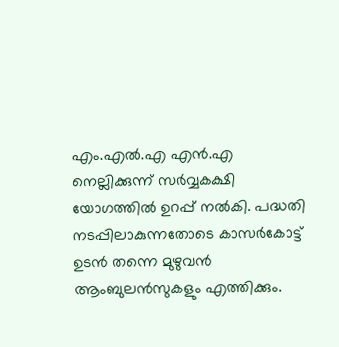എം.എല്‍.എ എന്‍.എ നെല്ലിക്കുന്ന് സര്‍വ്വകക്ഷി യോഗത്തില്‍ ഉറപ്പ് നല്‍കി. പദ്ധതി നടപ്പിലാകുന്നതോടെ കാസര്‍കോട്ട് ഉടന്‍ തന്നെ മുഴുവന്‍ ആംബുലന്‍സുകളും എത്തിക്കും.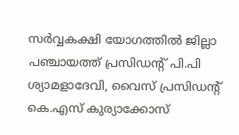സര്‍വ്വകക്ഷി യോഗത്തില്‍ ജില്ലാ പഞ്ചായത്ത് പ്രസിഡന്റ് പി.പി ശ്യാമളാദേവി, വൈസ് പ്രസിഡന്റ് കെ.എസ് കുര്യാക്കോസ്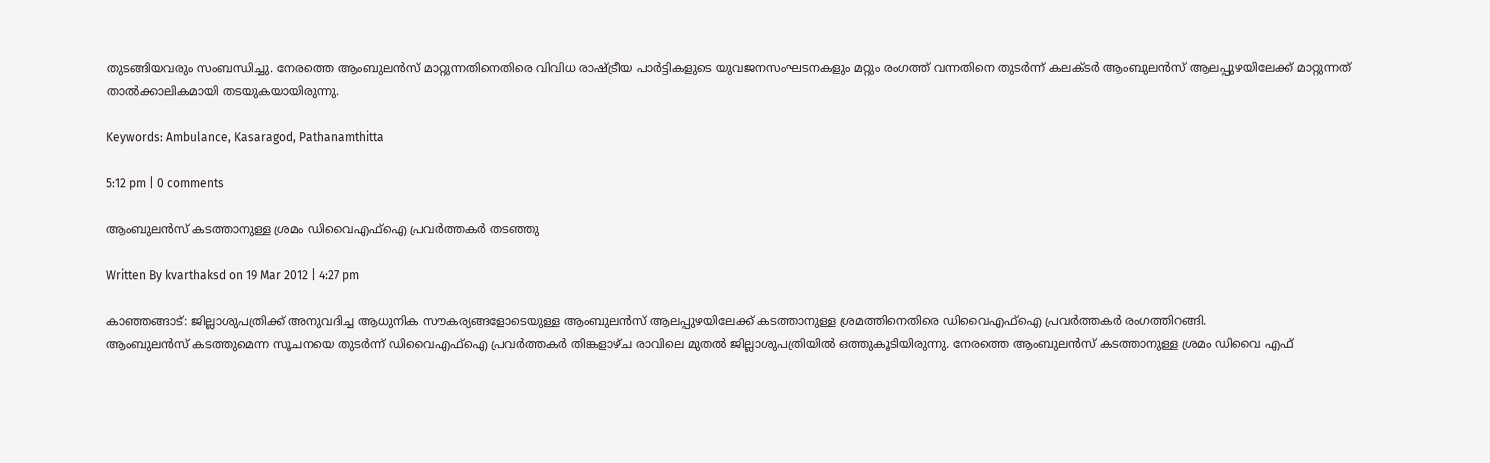തുടങ്ങിയവരും സംബന്ധിച്ചു. നേരത്തെ ആംബുലന്‍സ് മാറ്റുന്നതിനെതിരെ വിവിധ രാഷ്ട്രീയ പാര്‍ട്ടികളുടെ യുവജനസംഘടനകളും മറ്റും രംഗത്ത് വന്നതിനെ തുടര്‍ന്ന് കലക്ടര്‍ ആംബുലന്‍സ് ആലപ്പുഴയിലേക്ക് മാറ്റുന്നത് താല്‍ക്കാലികമായി തടയുകയായിരുന്നു.

Keywords: Ambulance, Kasaragod, Pathanamthitta

5:12 pm | 0 comments

ആംബുലന്‍സ് കടത്താനുള്ള ശ്രമം ഡിവൈഎഫ്‌ഐ പ്രവര്‍ത്തകര്‍ തടഞ്ഞു

Written By kvarthaksd on 19 Mar 2012 | 4:27 pm

കാഞ്ഞങ്ങാട്: ജില്ലാശുപത്രിക്ക് അനുവദിച്ച ആധുനിക സൗകര്യങ്ങളോടെയുള്ള ആംബുലന്‍സ് ആലപ്പുഴയിലേക്ക് കടത്താനുള്ള ശ്രമത്തിനെതിരെ ഡിവൈഎഫ്‌ഐ പ്രവര്‍ത്തകര്‍ രംഗത്തിറങ്ങി.
ആംബുലന്‍സ് കടത്തുമെന്ന സൂചനയെ തുടര്‍ന്ന് ഡിവൈഎഫ്‌ഐ പ്രവര്‍ത്തകര്‍ തിങ്കളാഴ്ച രാവിലെ മുതല്‍ ജില്ലാശുപത്രിയില്‍ ഒത്തുകൂടിയിരുന്നു. നേരത്തെ ആംബുലന്‍സ് കടത്താനുള്ള ശ്രമം ഡിവൈ എഫ്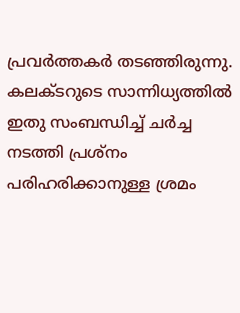പ്രവര്‍ത്തകര്‍ തടഞ്ഞിരുന്നു.
കലക്ടറുടെ സാന്നിധ്യത്തില്‍ ഇതു സംബന്ധിച്ച് ചര്‍ച്ച നടത്തി പ്രശ്‌നം പരിഹരിക്കാനുള്ള ശ്രമം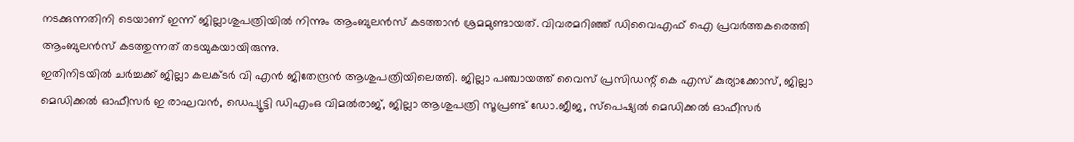നടക്കുന്നതിനി ടെയാണ് ഇന്ന് ജില്ലാശുപത്രിയില്‍ നിന്നും ആംബുലന്‍സ് കടത്താന്‍ ശ്രമമുണ്ടായത്. വിവരമറിഞ്ഞ് ഡിവൈഎഫ് ഐ പ്രവര്‍ത്തകരെത്തി ആംബുലന്‍സ് കടത്തുന്നത് തടയുകയായിരുന്നു.
ഇതിനിടയില്‍ ചര്‍ച്ചക്ക് ജില്ലാ കലക്ടര്‍ വി എന്‍ ജിതേന്ദ്രന്‍ ആശുപത്രിയിലെത്തി. ജില്ലാ പഞ്ചായത്ത് വൈസ് പ്രസിഡന്റ് കെ എസ് കുര്യാക്കോസ്, ജില്ലാ മെഡിക്കല്‍ ഓഫീസര്‍ ഇ രാഘവന്‍, ഡെപ്യൂട്ടി ഡിഎംഒ വിമല്‍രാജ്, ജില്ലാ ആശുപത്രി സൂപ്രണ്ട് ഡോ.ജീജ, സ്‌പെഷ്യല്‍ മെഡിക്കല്‍ ഓഫീസര്‍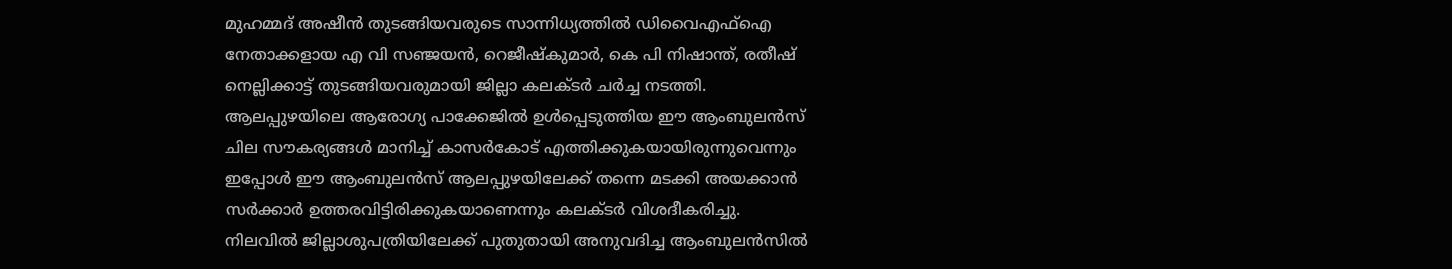മുഹമ്മദ് അഷീന്‍ തുടങ്ങിയവരുടെ സാന്നിധ്യത്തില്‍ ഡിവൈഎഫ്‌ഐ നേതാക്കളായ എ വി സഞ്ജയന്‍, റെജീഷ്‌കുമാര്‍, കെ പി നിഷാന്ത്, രതീഷ് നെല്ലിക്കാട്ട് തുടങ്ങിയവരുമായി ജില്ലാ കലക്ടര്‍ ചര്‍ച്ച നടത്തി.
ആലപ്പുഴയിലെ ആരോഗ്യ പാക്കേജില്‍ ഉള്‍പ്പെടുത്തിയ ഈ ആംബുലന്‍സ് ചില സൗകര്യങ്ങള്‍ മാനിച്ച് കാസര്‍കോട് എത്തിക്കുകയായിരുന്നുവെന്നും ഇപ്പോള്‍ ഈ ആംബുലന്‍സ് ആലപ്പുഴയിലേക്ക് തന്നെ മടക്കി അയക്കാന്‍ സര്‍ക്കാര്‍ ഉത്തരവിട്ടിരിക്കുകയാണെന്നും കലക്ടര്‍ വിശദീകരിച്ചു.
നിലവില്‍ ജില്ലാശുപത്രിയിലേക്ക് പുതുതായി അനുവദിച്ച ആംബുലന്‍സില്‍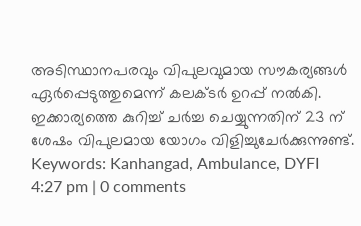അടിസ്ഥാനപരവും വിപുലവുമായ സൗകര്യങ്ങള്‍ ഏര്‍പ്പെടുത്തുമെന്ന് കലക്ടര്‍ ഉറപ്പ് നല്‍കി. ഇക്കാര്യത്തെ കുറിച്ച് ചര്‍ച്ച ചെയ്യുന്നതിന് 23 ന് ശേഷം വിപുലമായ യോഗം വിളിച്ചുചേര്‍ക്കുന്നുണ്ട്.
Keywords: Kanhangad, Ambulance, DYFI
4:27 pm | 0 comments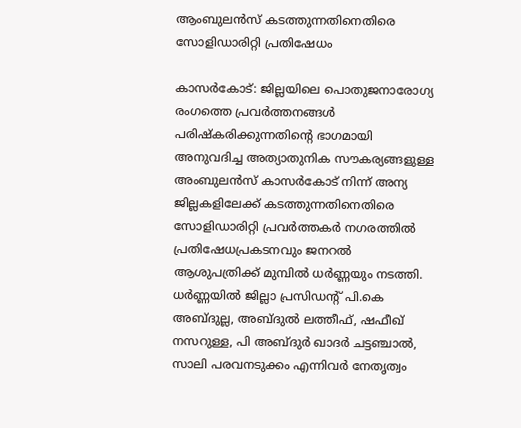ആംബുലന്‍സ് കടത്തുന്നതിനെതിരെ സോളിഡാരിറ്റി പ്രതിഷേധം

കാസര്‍കോട്: ജില്ലയിലെ പൊതുജനാരോഗ്യ രംഗത്തെ പ്രവര്‍ത്തനങ്ങള്‍ പരിഷ്‌കരിക്കുന്നതിന്റെ ഭാഗമായി അനുവദിച്ച അത്യാതുനിക സൗകര്യങ്ങളുള്ള അംബുലന്‍സ് കാസര്‍കോട് നിന്ന് അന്യ ജില്ലകളിലേക്ക് കടത്തുന്നതിനെതിരെ സോളിഡാരിറ്റി പ്രവര്‍ത്തകര്‍ നഗരത്തില്‍ പ്രതിഷേധപ്രകടനവും ജനറല്‍ ആശുപത്രിക്ക് മുമ്പില്‍ ധര്‍ണ്ണയും നടത്തി.
ധര്‍ണ്ണയില്‍ ജില്ലാ പ്രസിഡന്റ് പി.കെ അബ്ദുല്ല, അബ്ദുല്‍ ലത്തീഫ്, ഷഫീഖ് നസറുള്ള, പി അബ്ദുര്‍ ഖാദര്‍ ചട്ടഞ്ചാല്‍, സാലി പരവനടുക്കം എന്നിവര്‍ നേതൃത്വം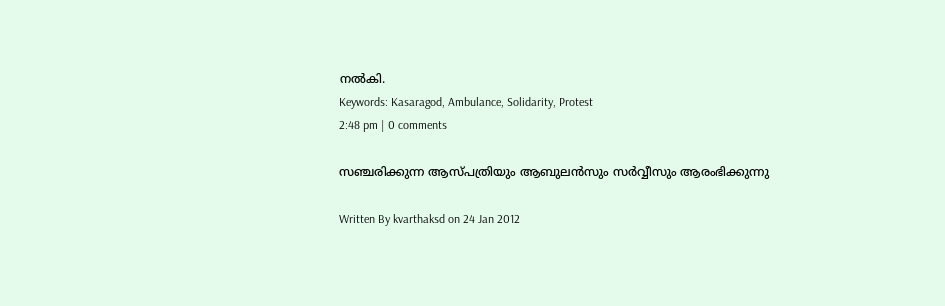നല്‍കി.
Keywords: Kasaragod, Ambulance, Solidarity, Protest
2:48 pm | 0 comments

സഞ്ചരിക്കുന്ന ആസ്പത്രിയും ആബുലന്‍സും സര്‍വ്വീസും ആരംഭിക്കുന്നു

Written By kvarthaksd on 24 Jan 2012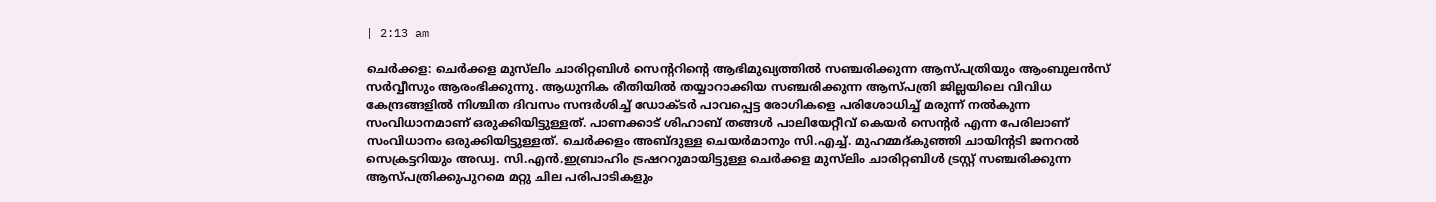| 2:13 am

ചെര്‍ക്കള: ചെര്‍ക്കള മുസ്‌ലിം ചാരിറ്റബിള്‍ സെന്ററിന്റെ ആഭിമുഖ്യത്തില്‍ സഞ്ചരിക്കുന്ന ആസ്പത്രിയും ആംബുലന്‍സ് സര്‍വ്വീസും ആരംഭിക്കുന്നു. ആധുനിക രീതിയില്‍ തയ്യാറാക്കിയ സഞ്ചരിക്കുന്ന ആസ്പത്രി ജില്ലയിലെ വിവിധ കേന്ദ്രങ്ങളില്‍ നിശ്ചിത ദിവസം സന്ദര്‍ശിച്ച് ഡോക്ടര്‍ പാവപ്പെട്ട രോഗികളെ പരിശോധിച്ച് മരുന്ന് നല്‍കുന്ന സംവിധാനമാണ് ഒരുക്കിയിട്ടുള്ളത്. പാണക്കാട് ശിഹാബ് തങ്ങള്‍ പാലിയേറ്റീവ് കെയര്‍ സെന്റര്‍ എന്ന പേരിലാണ് സംവിധാനം ഒരുക്കിയിട്ടുള്ളത്. ചെര്‍ക്കളം അബ്ദുള്ള ചെയര്‍മാനും സി.എച്ച്. മുഹമ്മദ്കുഞ്ഞി ചായിന്റടി ജനറല്‍ സെക്രട്ടറിയും അഡ്വ. സി.എന്‍.ഇബ്രാഹിം ട്രഷററുമായിട്ടുള്ള ചെര്‍ക്കള മുസ്‌ലിം ചാരിറ്റബിള്‍ ട്രസ്റ്റ് സഞ്ചരിക്കുന്ന ആസ്പത്രിക്കുപുറമെ മറ്റു ചില പരിപാടികളും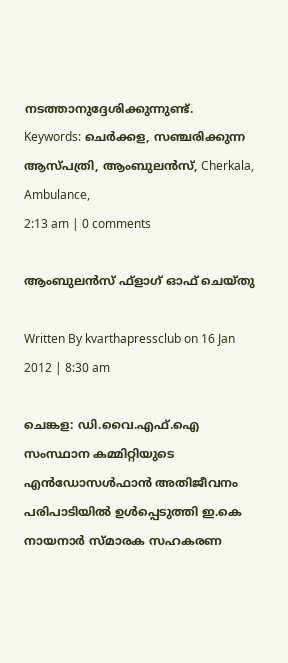നടത്താനുദ്ദേശിക്കുന്നുണ്ട്.
Keywords: ചെര്‍ക്കള, സഞ്ചരിക്കുന്ന ആസ്പത്രി, ആംബുലന്‍സ്, Cherkala, Ambulance,
2:13 am | 0 comments

ആംബുലന്‍സ് ഫ്‌ളാഗ് ഓഫ് ചെയ്തു

Written By kvarthapressclub on 16 Jan 2012 | 8:30 am

ചെങ്കള: ഡി.വൈ.എഫ്.ഐ സംസ്ഥാന കമ്മിറ്റിയുടെ എന്‍ഡോസള്‍ഫാന്‍ അതിജീവനം പരിപാടിയില്‍ ഉള്‍പ്പെടുത്തി ഇ.കെ നായനാര്‍ സ്മാരക സഹകരണ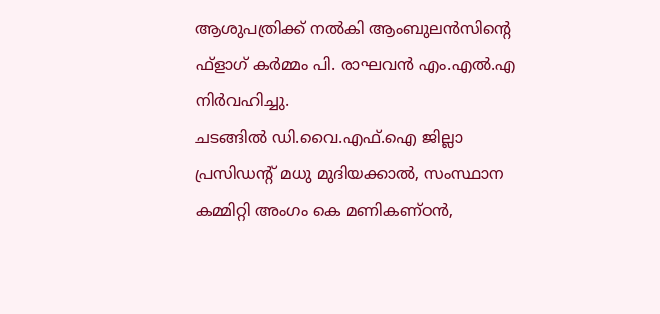ആശുപത്രിക്ക് നല്‍കി ആംബുലന്‍സിന്റെ ഫ്‌ളാഗ് കര്‍മ്മം പി. രാഘവന്‍ എം.എല്‍.എ നിര്‍വഹിച്ചു.
ചടങ്ങില്‍ ഡി.വൈ.എഫ്.ഐ ജില്ലാ പ്രസിഡന്റ് മധു മുദിയക്കാല്‍, സംസ്ഥാന കമ്മിറ്റി അംഗം കെ മണികണ്ഠന്‍,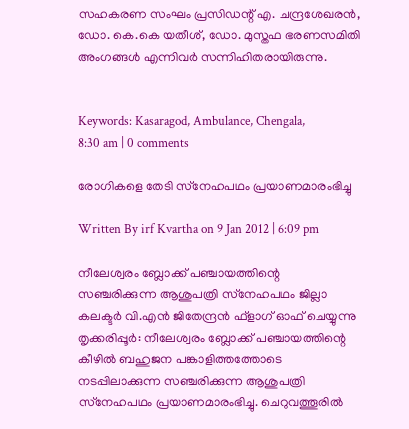സഹകരണ സംഘം പ്രസിഡന്റ് എ. ചന്ദ്രശേഖരന്‍, ഡോ. കെ.കെ യതീശ്, ഡോ. മുസ്തഫ ഭരണസമിതി അംഗങ്ങള്‍ എന്നിവര്‍ സന്നിഹിതരായിരുന്നു.


Keywords: Kasaragod, Ambulance, Chengala,
8:30 am | 0 comments

രോഗികളെ തേടി സ്‌നേഹപഥം പ്രയാണമാരംഭിച്ചു

Written By irf Kvartha on 9 Jan 2012 | 6:09 pm

നീലേശ്വരം ബ്ലോക്ക് പഞ്ചായത്തിന്റെ സഞ്ചരിക്കുന്ന ആശുപത്രി സ്‌നേഹപഥം ജില്ലാ കലക്ടര്‍ വി.എന്‍ ജിതേന്ദ്രന്‍ ഫ്‌ളാഗ് ഓഫ് ചെയ്യുന്നു
തൃക്കരിപ്പൂര്‍: നീലേശ്വരം ബ്ലോക്ക് പഞ്ചായത്തിന്റെ കീഴില്‍ ബഹുജന പങ്കാളിത്തത്തോടെ നടപ്പിലാക്കുന്ന സഞ്ചരിക്കുന്ന ആശുപത്രി സ്‌നേഹപഥം പ്രയാണമാരംഭിച്ചു. ചെറുവത്തൂരില്‍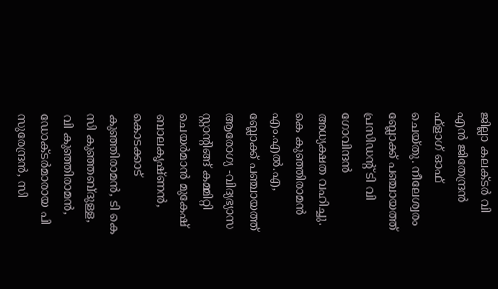ജില്ലാ കലക്ടര്‍ വി എന്‍ ജിതേന്ദ്രന്‍ ഫ്‌ളാഗ് ഓഫ് ചെയ്തു. നീലേശ്വരം ബ്ലോക്ക് പഞ്ചായത്ത് പ്രസിഡന്റ് ടി വി ഗോവിന്ദന്‍ അധ്യക്ഷത വഹിച്ചു. കെ കുഞ്ഞിരാമന്‍ എം.എല്‍.എ, ബ്ലോക്ക് പഞ്ചായത്ത് ആരോഗ്യ -വിദ്യഭ്യാസ സ്റ്റാന്റിങ്ങ് കമ്മിറ്റി ചെയര്‍മാന്‍ മുകേഷ് ബാലകൃഷ്ണന്‍, കൊടക്കാട് കുഞ്ഞിരാമന്‍, ടി കെ സി കുഞ്ഞബ്ദുള്ള, വി കുഞ്ഞിരാമന്‍, ഡോക്ടര്‍മാരായ പി സുരേന്ദ്രന്‍, സി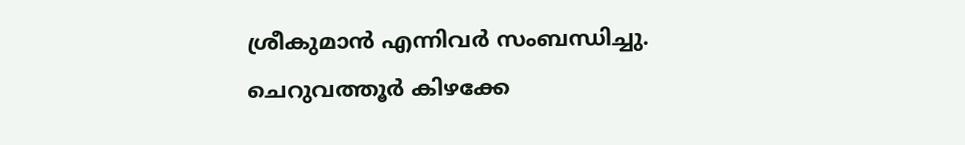ശ്രീകുമാന്‍ എന്നിവര്‍ സംബന്ധിച്ചു.
ചെറുവത്തൂര്‍ കിഴക്കേ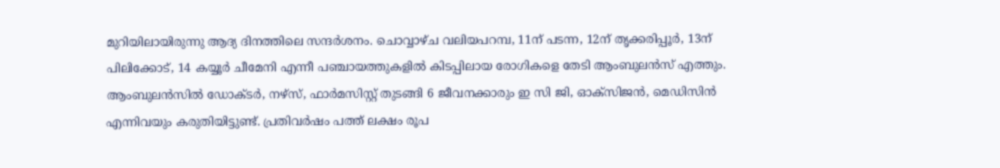മുറിയിലായിരുന്നു ആദ്യ ദിനത്തിലെ സന്ദര്‍ശനം. ചൊവ്വാഴ്ച വലിയപറമ്പ, 11ന് പടന്ന, 12ന് തൃക്കരിപ്പൂര്‍, 13ന് പിലിക്കോട്, 14 കയ്യൂര്‍ ചീമേനി എന്നീ പഞ്ചായത്തുകളില്‍ കിടപ്പിലായ രോഗികളെ തേടി ആംബുലന്‍സ് എത്തും. ആംബുലന്‍സില്‍ ഡോക്ടര്‍, നഴ്‌സ്, ഫാര്‍മസിസ്റ്റ് തുടങ്ങി 6 ജീവനക്കാരും ഇ സി ജി, ഓക്‌സിജന്‍, മെഡിസിന്‍ എന്നിവയും കരുതിയിട്ടുണ്ട്. പ്രതിവര്‍ഷം പത്ത് ലക്ഷം രൂപ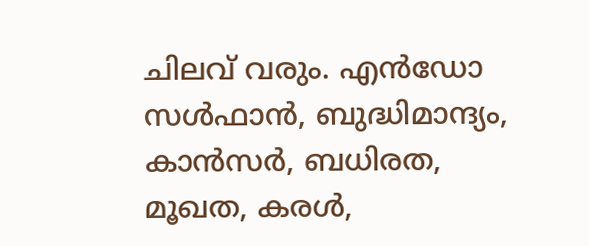ചിലവ് വരും. എന്‍ഡോ സള്‍ഫാന്‍, ബുദ്ധിമാന്ദ്യം, കാന്‍സര്‍, ബധിരത, മൂഖത, കരള്‍,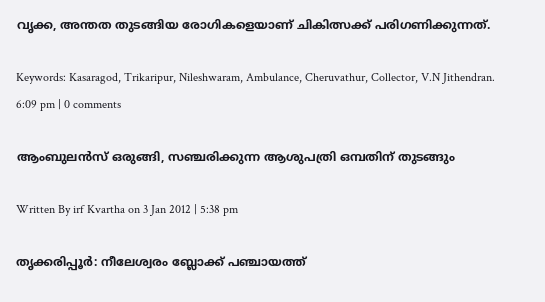വൃക്ക, അന്തത തുടങ്ങിയ രോഗികളെയാണ് ചികിത്സക്ക് പരിഗണിക്കുന്നത്.

Keywords: Kasaragod, Trikaripur, Nileshwaram, Ambulance, Cheruvathur, Collector, V.N Jithendran.
6:09 pm | 0 comments

ആംബുലന്‍സ് ഒരുങ്ങി, സഞ്ചരിക്കുന്ന ആശുപത്രി ഒമ്പതിന് തുടങ്ങും

Written By irf Kvartha on 3 Jan 2012 | 5:38 pm

തൃക്കരിപ്പൂര്‍: നീലേശ്വരം ബ്ലോക്ക് പഞ്ചായത്ത്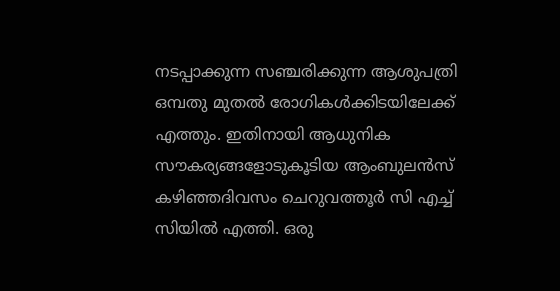നടപ്പാക്കുന്ന സഞ്ചരിക്കുന്ന ആശുപത്രി ഒമ്പതു മുതല്‍ രോഗികള്‍ക്കിടയിലേക്ക് എത്തും. ഇതിനായി ആധുനിക സൗകര്യങ്ങളോടുകൂടിയ ആംബുലന്‍സ് കഴിഞ്ഞദിവസം ചെറുവത്തൂര്‍ സി എച്ച് സിയില്‍ എത്തി. ഒരു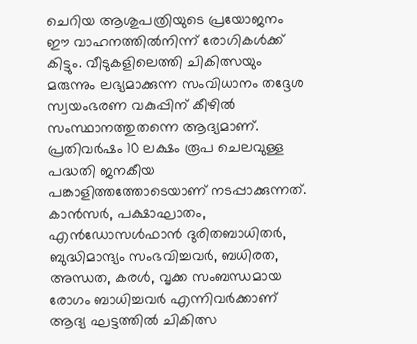ചെറിയ ആശുപത്രിയുടെ പ്രയോജനം ഈ വാഹനത്തില്‍നിന്ന് രോഗികള്‍ക്ക് കിട്ടും. വീടുകളിലെത്തി ചികിത്സയും മരുന്നും ലഭ്യമാക്കുന്ന സംവിധാനം തദ്ദേശ സ്വയംഭരണ വകുപ്പിന് കീഴില്‍ സംസ്ഥാനത്തുതന്നെ ആദ്യമാണ്. പ്രതിവര്‍ഷം 10 ലക്ഷം രൂപ ചെലവുള്ള പദ്ധതി ജനകീയ പങ്കാളിത്തത്തോടെയാണ് നടപ്പാക്കുന്നത്. കാന്‍സര്‍, പക്ഷാഘാതം, എന്‍ഡോസള്‍ഫാന്‍ ദുരിതബാധിതര്‍, ബുദ്ധിമാന്ദ്യം സംഭവിച്ചവര്‍, ബധിരത, അന്ധത, കരള്‍, വൃക്ക സംബന്ധമായ രോഗം ബാധിച്ചവര്‍ എന്നിവര്‍ക്കാണ് ആദ്യ ഘട്ടത്തില്‍ ചികിത്സ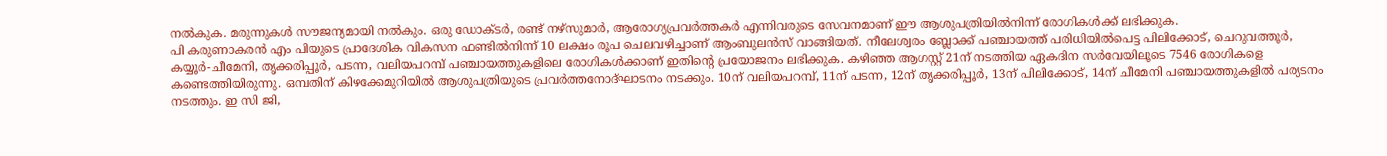നല്‍കുക. മരുന്നുകള്‍ സൗജന്യമായി നല്‍കും. ഒരു ഡോക്ടര്‍, രണ്ട് നഴ്‌സുമാര്‍, ആരോഗ്യപ്രവര്‍ത്തകര്‍ എന്നിവരുടെ സേവനമാണ് ഈ ആശുപത്രിയില്‍നിന്ന് രോഗികള്‍ക്ക് ലഭിക്കുക.
പി കരുണാകരന്‍ എം പിയുടെ പ്രാദേശിക വികസന ഫണ്ടില്‍നിന്ന് 10 ലക്ഷം രൂപ ചെലവഴിച്ചാണ് ആംബുലന്‍സ് വാങ്ങിയത്. നീലേശ്വരം ബ്ലോക്ക് പഞ്ചായത്ത് പരിധിയില്‍പെട്ട പിലിക്കോട്, ചെറുവത്തൂര്‍, കയ്യൂര്‍-ചീമേനി, തൃക്കരിപ്പൂര്‍, പടന്ന, വലിയപറമ്പ് പഞ്ചായത്തുകളിലെ രോഗികള്‍ക്കാണ് ഇതിന്റെ പ്രയോജനം ലഭിക്കുക. കഴിഞ്ഞ ആഗസ്റ്റ് 21ന് നടത്തിയ ഏകദിന സര്‍വേയിലൂടെ 7546 രോഗികളെ കണ്ടെത്തിയിരുന്നു. ഒമ്പതിന് കിഴക്കേമുറിയില്‍ ആശുപത്രിയുടെ പ്രവര്‍ത്തനോദ്ഘാടനം നടക്കും. 10ന് വലിയപറമ്പ്, 11ന് പടന്ന, 12ന് തൃക്കരിപ്പൂര്‍, 13ന് പിലിക്കോട്, 14ന് ചീമേനി പഞ്ചായത്തുകളില്‍ പര്യടനം നടത്തും. ഇ സി ജി,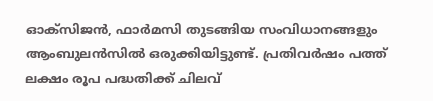ഓക്‌സിജന്‍, ഫാര്‍മസി തുടങ്ങിയ സംവിധാനങ്ങളും ആംബുലന്‍സില്‍ ഒരുക്കിയിട്ടുണ്ട്. പ്രതിവര്‍ഷം പത്ത് ലക്ഷം രൂപ പദ്ധതിക്ക് ചിലവ്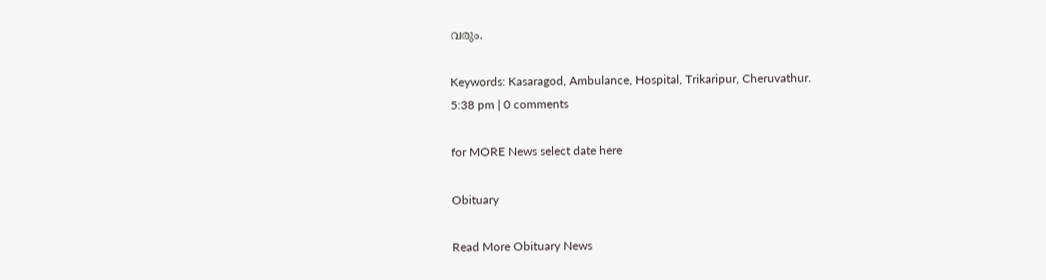വരും.

Keywords: Kasaragod, Ambulance, Hospital, Trikaripur, Cheruvathur.
5:38 pm | 0 comments

for MORE News select date here

Obituary

Read More Obituary News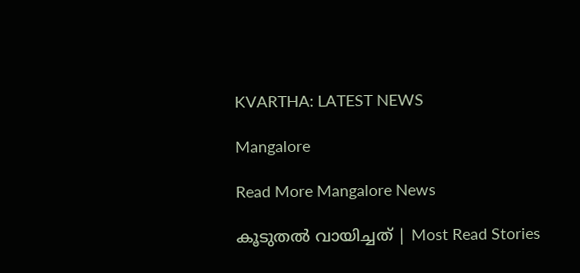KVARTHA: LATEST NEWS

Mangalore

Read More Mangalore News

കൂടുതൽ വായിച്ചത് | Most Read Stories